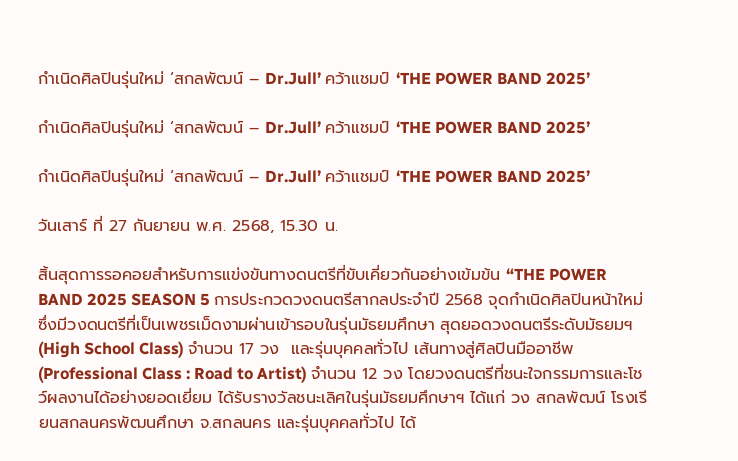กำเนิดศิลปินรุ่นใหม่ ‘สกลพัฒน์ – Dr.Jull’ คว้าแชมป์ ‘THE POWER BAND 2025’

กำเนิดศิลปินรุ่นใหม่ ‘สกลพัฒน์ – Dr.Jull’ คว้าแชมป์ ‘THE POWER BAND 2025’

กำเนิดศิลปินรุ่นใหม่ ‘สกลพัฒน์ – Dr.Jull’ คว้าแชมป์ ‘THE POWER BAND 2025’

วันเสาร์ ที่ 27 กันยายน พ.ศ. 2568, 15.30 น.

สิ้นสุดการรอคอยสำหรับการแข่งขันทางดนตรีที่ขับเคี่ยวกันอย่างเข้มข้น “THE POWER BAND 2025 SEASON 5 การประกวดวงดนตรีสากลประจำปี 2568 จุดกำเนิดศิลปินหน้าใหม่ ซึ่งมีวงดนตรีที่เป็นเพชรเม็ดงามผ่านเข้ารอบในรุ่นมัธยมศึกษา สุดยอดวงดนตรีระดับมัธยมฯ (High School Class) จำนวน 17 วง  และรุ่นบุคคลทั่วไป เส้นทางสู่ศิลปินมืออาชีพ (Professional Class : Road to Artist) จำนวน 12 วง โดยวงดนตรีที่ชนะใจกรรมการและโชว์ผลงานได้อย่างยอดเยี่ยม ได้รับรางวัลชนะเลิศในรุ่นมัธยมศึกษาฯ ได้แก่ วง สกลพัฒน์ โรงเรียนสกลนครพัฒนศึกษา จ.สกลนคร และรุ่นบุคคลทั่วไป ได้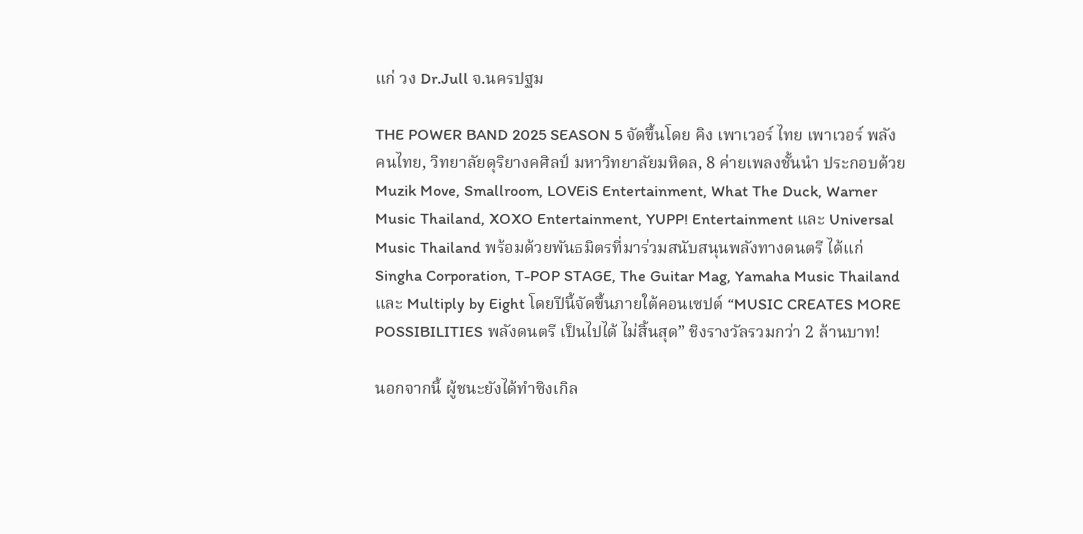แก่ วง Dr.Jull จ.นครปฐม

THE POWER BAND 2025 SEASON 5 จัดขึ้นโดย คิง เพาเวอร์ ไทย เพาเวอร์ พลังคนไทย, วิทยาลัยดุริยางคศิลป์ มหาวิทยาลัยมหิดล, 8 ค่ายเพลงชั้นนำ ประกอบด้วย Muzik Move, Smallroom, LOVEiS Entertainment, What The Duck, Warner Music Thailand, XOXO Entertainment, YUPP! Entertainment และ Universal Music Thailand พร้อมด้วยพันธมิตรที่มาร่วมสนับสนุนพลังทางดนตรี ได้แก่ Singha Corporation, T-POP STAGE, The Guitar Mag, Yamaha Music Thailand และ Multiply by Eight โดยปีนี้จัดขึ้นภายใต้คอนเซปต์ “MUSIC CREATES MORE POSSIBILITIES พลังดนตรี เป็นไปได้ ไม่สิ้นสุด” ชิงรางวัลรวมกว่า 2 ล้านบาท!

นอกจากนี้ ผู้ชนะยังได้ทำซิงเกิล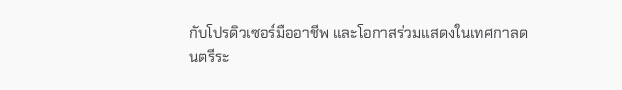กับโปรดิวเซอร์มืออาชีพ และโอกาสร่วมแสดงในเทศกาลดนตรีระ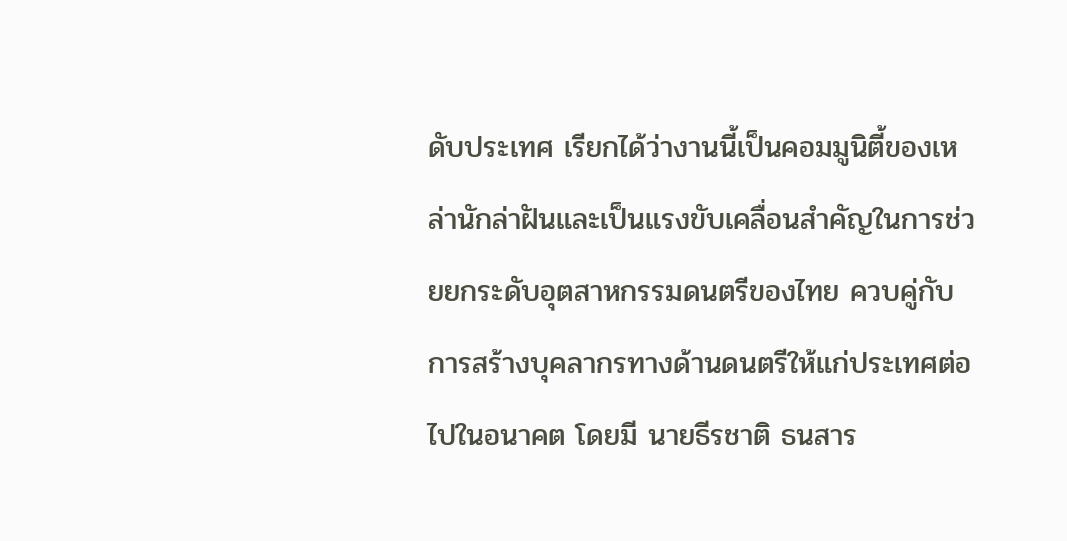ดับประเทศ เรียกได้ว่างานนี้เป็นคอมมูนิตี้ของเหล่านักล่าฝันและเป็นแรงขับเคลื่อนสำคัญในการช่วยยกระดับอุตสาหกรรมดนตรีของไทย ควบคู่กับการสร้างบุคลากรทางด้านดนตรีให้แก่ประเทศต่อไปในอนาคต โดยมี นายธีรชาติ ธนสาร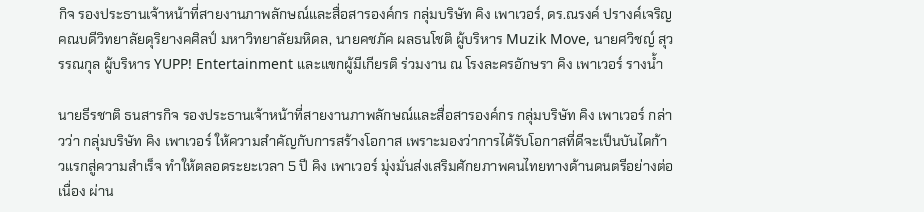กิจ รองประธานเจ้าหน้าที่สายงานภาพลักษณ์และสื่อสารองค์กร กลุ่มบริษัท คิง เพาเวอร์, ดร.ณรงค์ ปรางค์เจริญ คณบดีวิทยาลัยดุริยางคศิลป์ มหาวิทยาลัยมหิดล, นายคชภัค ผลธนโชติ ผู้บริหาร Muzik Move, นายศวิชญ์ สุวรรณกุล ผู้บริหาร YUPP! Entertainment และแขกผู้มีเกียรติ ร่วมงาน ณ โรงละครอักษรา คิง เพาเวอร์ รางน้ำ

นายธีรชาติ ธนสารกิจ รองประธานเจ้าหน้าที่สายงานภาพลักษณ์และสื่อสารองค์กร กลุ่มบริษัท คิง เพาเวอร์ กล่าวว่า กลุ่มบริษัท คิง เพาเวอร์ ให้ความสำคัญกับการสร้างโอกาส เพราะมองว่าการได้รับโอกาสที่ดีจะเป็นบันไดก้าวแรกสู่ความสำเร็จ ทำให้ตลอดระยะเวลา 5 ปี คิง เพาเวอร์ มุ่งมั่นส่งเสริมศักยภาพคนไทยทางด้านดนตรีอย่างต่อเนื่อง ผ่าน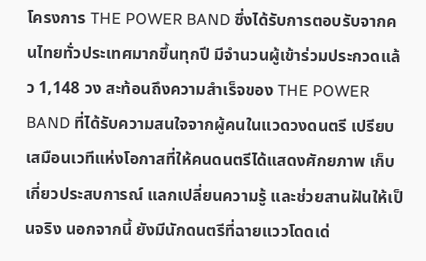โครงการ THE POWER BAND ซึ่งได้รับการตอบรับจากคนไทยทั่วประเทศมากขึ้นทุกปี มีจำนวนผู้เข้าร่วมประกวดแล้ว 1,148 วง สะท้อนถึงความสำเร็จของ THE POWER BAND ที่ได้รับความสนใจจากผู้คนในแวดวงดนตรี เปรียบเสมือนเวทีแห่งโอกาสที่ให้คนดนตรีได้แสดงศักยภาพ เก็บเกี่ยวประสบการณ์ แลกเปลี่ยนความรู้ และช่วยสานฝันให้เป็นจริง นอกจากนี้ ยังมีนักดนตรีที่ฉายแววโดดเด่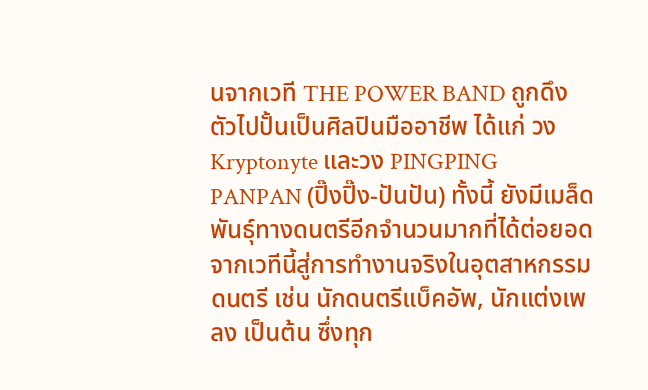นจากเวที THE POWER BAND ถูกดึงตัวไปปั้นเป็นศิลปินมืออาชีพ ได้แก่ วง Kryptonyte และวง PINGPING PANPAN (ปิ๊งปิ๊ง-ปันปัน) ทั้งนี้ ยังมีเมล็ดพันธุ์ทางดนตรีอีกจำนวนมากที่ได้ต่อยอดจากเวทีนี้สู่การทำงานจริงในอุตสาหกรรมดนตรี เช่น นักดนตรีแบ็คอัพ, นักแต่งเพลง เป็นต้น ซึ่งทุก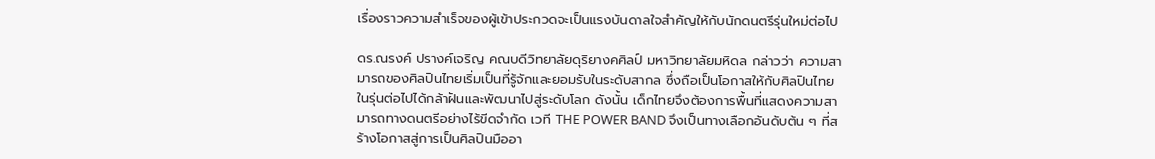เรื่องราวความสำเร็จของผู้เข้าประกวดจะเป็นแรงบันดาลใจสำคัญให้กับนักดนตรีรุ่นใหม่ต่อไป

ดร.ณรงค์ ปรางค์เจริญ คณบดีวิทยาลัยดุริยางคศิลป์ มหาวิทยาลัยมหิดล กล่าวว่า ความสามารถของศิลปินไทยเริ่มเป็นที่รู้จักและยอมรับในระดับสากล ซึ่งถือเป็นโอกาสให้กับศิลปินไทยในรุ่นต่อไปได้กล้าฝันและพัฒนาไปสู่ระดับโลก ดังนั้น เด็กไทยจึงต้องการพื้นที่แสดงความสามารถทางดนตรีอย่างไร้ขีดจำกัด เวที THE POWER BAND จึงเป็นทางเลือกอันดับต้น ๆ ที่สร้างโอกาสสู่การเป็นศิลปินมืออา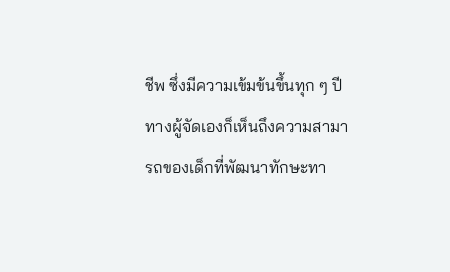ชีพ ซึ่งมีความเข้มข้นขึ้นทุก ๆ ปี ทางผู้จัดเองก็เห็นถึงความสามารถของเด็กที่พัฒนาทักษะทา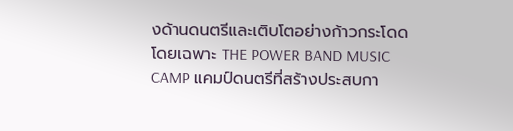งด้านดนตรีและเติบโตอย่างก้าวกระโดด โดยเฉพาะ THE POWER BAND MUSIC CAMP แคมป์ดนตรีที่สร้างประสบกา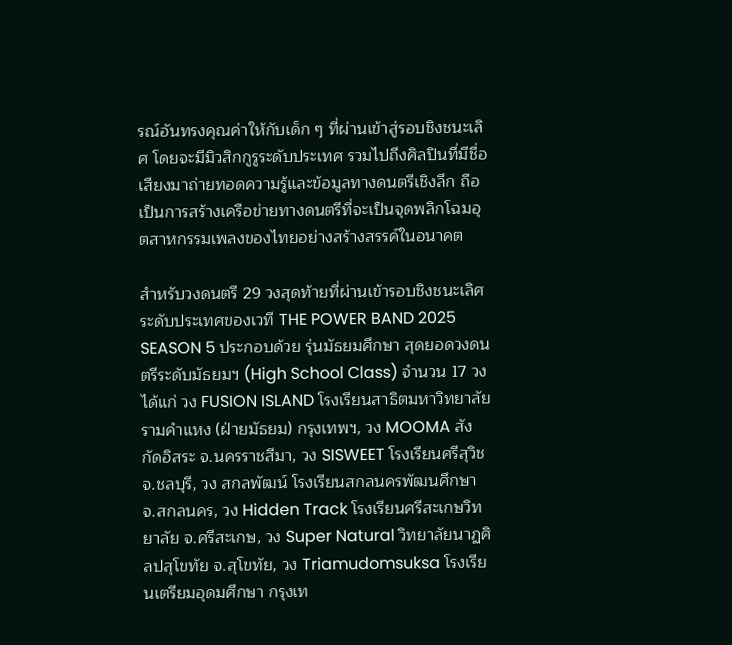รณ์อันทรงคุณค่าให้กับเด็ก ๆ ที่ผ่านเข้าสู่รอบชิงชนะเลิศ โดยจะมีมิวสิกกูรูระดับประเทศ รวมไปถึงศิลปินที่มีชื่อเสียงมาถ่ายทอดความรู้และข้อมูลทางดนตรีเชิงลึก ถือเป็นการสร้างเครือข่ายทางดนตรีที่จะเป็นจุดพลิกโฉมอุตสาหกรรมเพลงของไทยอย่างสร้างสรรค์ในอนาคต

สำหรับวงดนตรี 29 วงสุดท้ายที่ผ่านเข้ารอบชิงชนะเลิศระดับประเทศของเวที THE POWER BAND 2025 SEASON 5 ประกอบด้วย รุ่นมัธยมศึกษา สุดยอดวงดนตรีระดับมัธยมฯ (High School Class) จำนวน 17 วง  ได้แก่ วง FUSION ISLAND โรงเรียนสาธิตมหาวิทยาลัยรามคำแหง (ฝ่ายมัธยม) กรุงเทพฯ, วง MOOMA สังกัดอิสระ จ.นครราชสีมา, วง SISWEET โรงเรียนศรีสุวิช จ.ชลบุรี, วง สกลพัฒน์ โรงเรียนสกลนครพัฒนศึกษา จ.สกลนคร, วง Hidden Track โรงเรียนศรีสะเกษวิทยาลัย จ.ศรีสะเกษ, วง Super Natural วิทยาลัยนาฏศิลปสุโขทัย จ.สุโขทัย, วง Triamudomsuksa โรงเรียนเตรียมอุดมศึกษา กรุงเท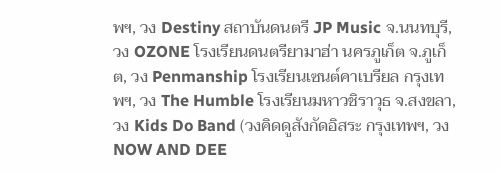พฯ, วง Destiny สถาบันดนตรี JP Music จ.นนทบุรี, วง OZONE โรงเรียนดนตรียามาฮ่า นครภูเก็ต จ.ภูเก็ต, วง Penmanship โรงเรียนเซนต์คาเบรียล กรุงเทพฯ, วง The Humble โรงเรียนมหาวชิราวุธ จ.สงขลา,วง Kids Do Band (วงคิดดูสังกัดอิสระ กรุงเทพฯ, วง NOW AND DEE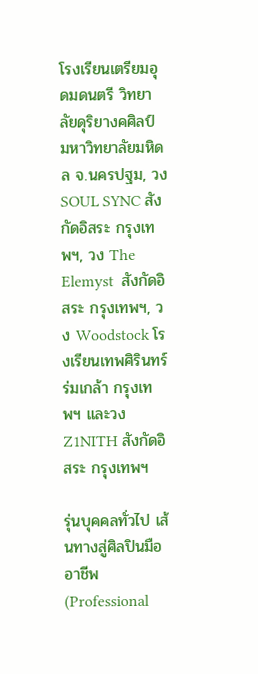โรงเรียนเตรียมอุดมดนตรี วิทยาลัยดุริยางคศิลป์ มหาวิทยาลัยมหิดล จ.นครปฐม, วง SOUL SYNC สังกัดอิสระ กรุงเทพฯ, วง The Elemyst  สังกัดอิสระ กรุงเทพฯ, วง Woodstock โรงเรียนเทพศิรินทร์ร่มเกล้า กรุงเทพฯ และวง Z1NITH สังกัดอิสระ กรุงเทพฯ

รุ่นบุคคลทั่วไป เส้นทางสู่ศิลปินมืออาชีพ (Professional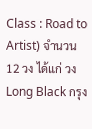Class : Road to Artist) จำนวน 12 วง ได้แก่ วง Long Black กรุง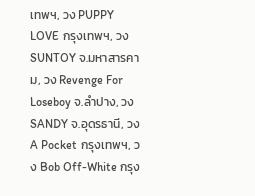เทพฯ, วง PUPPY LOVE กรุงเทพฯ, วง SUNTOY จ.มหาสารคาม, วง Revenge For Loseboy จ.ลำปาง, วง SANDY จ.อุดรธานี, วง A Pocket กรุงเทพฯ, วง Bob Off-White กรุง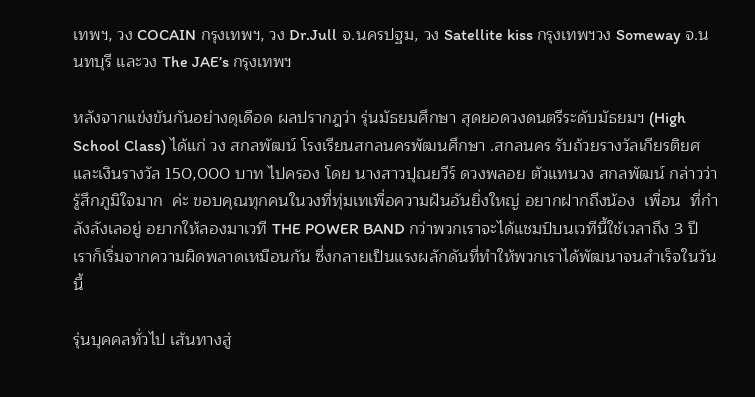เทพฯ, วง COCAIN กรุงเทพฯ, วง Dr.Jull จ.นครปฐม, วง Satellite kiss กรุงเทพฯวง Someway จ.นนทบุรี และวง The JAE’s กรุงเทพฯ

หลังจากแข่งขันกันอย่างดุเดือด ผลปรากฎว่า รุ่นมัธยมศึกษา สุดยอดวงดนตรีระดับมัธยมฯ (High School Class) ได้แก่ วง สกลพัฒน์ โรงเรียนสกลนครพัฒนศึกษา .สกลนคร รับถ้วยรางวัลเกียรติยศ และเงินรางวัล 150,000 บาท ไปครอง โดย นางสาวปุณยวีร์ ดวงพลอย ตัวแทนวง สกลพัฒน์ กล่าวว่า รู้สึกภูมิใจมาก  ค่ะ ขอบคุณทุกคนในวงที่ทุ่มเทเพื่อความฝันอันยิ่งใหญ่ อยากฝากถึงน้อง  เพื่อน  ที่กำลังลังเลอยู่ อยากให้ลองมาเวที THE POWER BAND กว่าพวกเราจะได้แชมป์บนเวทีนี้ใช้เวลาถึง 3 ปี เราก็เริ่มจากความผิดพลาดเหมือนกัน ซึ่งกลายเป็นแรงผลักดันที่ทำให้พวกเราได้พัฒนาจนสำเร็จในวันนี้

รุ่นบุคคลทั่วไป เส้นทางสู่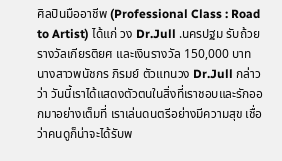ศิลปินมืออาชีพ (Professional Class : Road to Artist) ได้แก่ วง Dr.Jull .นครปฐม รับถ้วยรางวัลเกียรติยศ และเงินรางวัล 150,000 บาท นางสาวพนัชกร ภิรมย์ ตัวแทนวง Dr.Jull กล่าวว่า วันนี้เราได้แสดงตัวตนในสิ่งที่เราชอบและรักออกมาอย่างเต็มที่ เราเล่นดนตรีอย่างมีความสุข เชื่อว่าคนดูก็น่าจะได้รับพ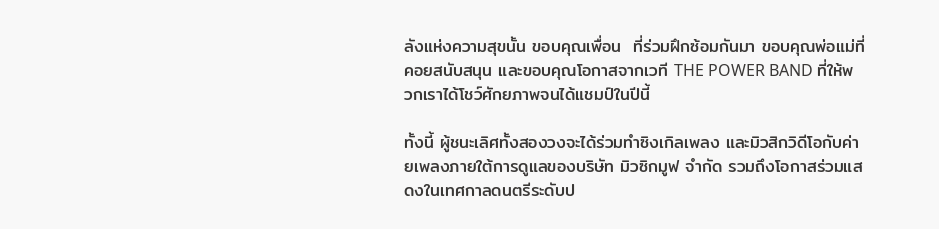ลังแห่งความสุขนั้น ขอบคุณเพื่อน  ที่ร่วมฝึกซ้อมกันมา ขอบคุณพ่อแม่ที่คอยสนับสนุน และขอบคุณโอกาสจากเวที THE POWER BAND ที่ให้พวกเราได้โชว์ศักยภาพจนได้แชมป์ในปีนี้

ทั้งนี้ ผู้ชนะเลิศทั้งสองวงจะได้ร่วมทำซิงเกิลเพลง และมิวสิกวิดีโอกับค่ายเพลงภายใต้การดูแลของบริษัท มิวซิกมูฟ จำกัด รวมถึงโอกาสร่วมแสดงในเทศกาลดนตรีระดับป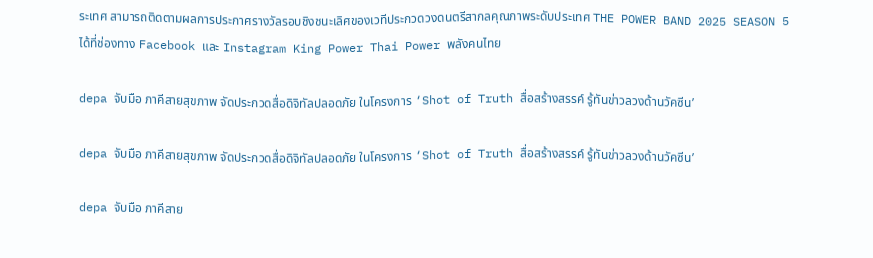ระเทศ สามารถติดตามผลการประกาศรางวัลรอบชิงชนะเลิศของเวทีประกวดวงดนตรีสากลคุณภาพระดับประเทศ THE POWER BAND 2025 SEASON 5 ได้ที่ช่องทาง Facebook และ Instagram King Power Thai Power พลังคนไทย

depa จับมือ ภาคีสายสุขภาพ จัดประกวดสื่อดิจิทัลปลอดภัย ในโครงการ ‘Shot of Truth สื่อสร้างสรรค์ รู้ทันข่าวลวงด้านวัคซีน’

depa จับมือ ภาคีสายสุขภาพ จัดประกวดสื่อดิจิทัลปลอดภัย ในโครงการ ‘Shot of Truth สื่อสร้างสรรค์ รู้ทันข่าวลวงด้านวัคซีน’

depa จับมือ ภาคีสาย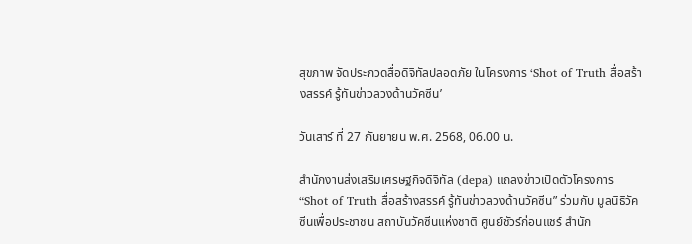สุขภาพ จัดประกวดสื่อดิจิทัลปลอดภัย ในโครงการ ‘Shot of Truth สื่อสร้างสรรค์ รู้ทันข่าวลวงด้านวัคซีน’

วันเสาร์ ที่ 27 กันยายน พ.ศ. 2568, 06.00 น.

สำนักงานส่งเสริมเศรษฐกิจดิจิทัล (depa) แถลงข่าวเปิดตัวโครงการ “Shot of Truth สื่อสร้างสรรค์ รู้ทันข่าวลวงด้านวัคซีน” ร่วมกับ มูลนิธิวัคซีนเพื่อประชาชน สถาบันวัคซีนแห่งชาติ ศูนย์ชัวร์ก่อนแชร์ สำนัก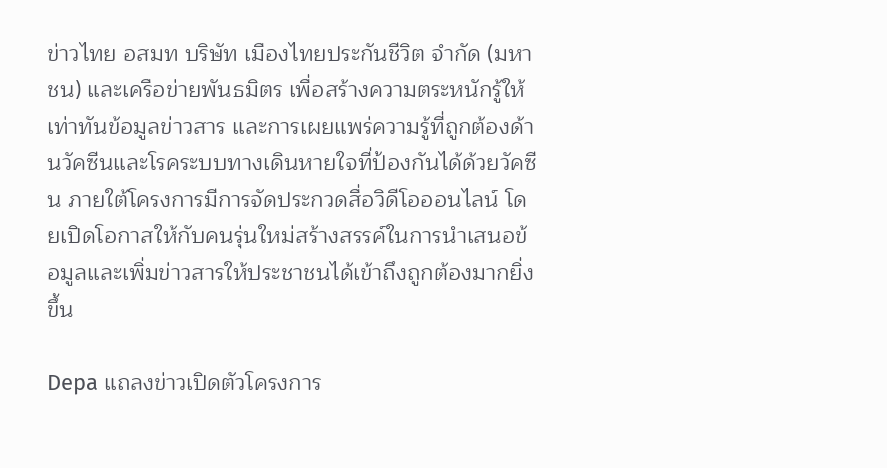ข่าวไทย อสมท บริษัท เมืองไทยประกันชีวิต จำกัด (มหาชน) และเครือข่ายพันธมิตร เพื่อสร้างความตระหนักรู้ให้เท่าทันข้อมูลข่าวสาร และการเผยแพร่ความรู้ที่ถูกต้องด้านวัคซีนและโรคระบบทางเดินหายใจที่ป้องกันได้ด้วยวัคซีน ภายใต้โครงการมีการจัดประกวดสื่อวิดีโอออนไลน์ โดยเปิดโอกาสให้กับคนรุ่นใหม่สร้างสรรค์ในการนำเสนอข้อมูลและเพิ่มข่าวสารให้ประชาชนได้เข้าถึงถูกต้องมากยิ่งขึ้น

Depa แถลงข่าวเปิดตัวโครงการ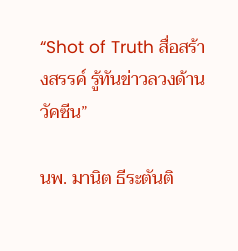“Shot of Truth สื่อสร้างสรรค์ รู้ทันข่าวลวงด้านวัคซีน”

นพ. มานิต ธีระตันติ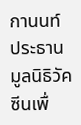กานนท์ ประธานมูลนิธิวัคซีนเพื่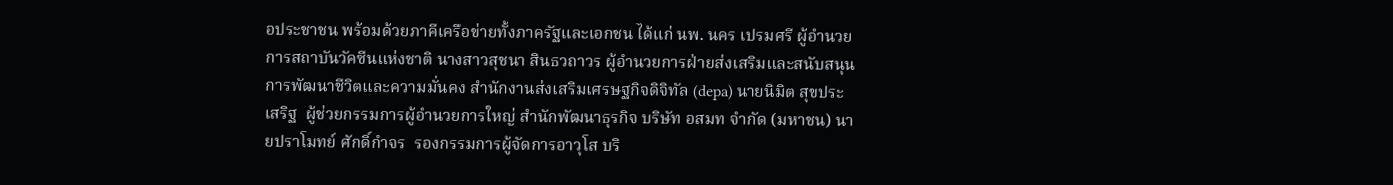อประชาชน พร้อมด้วยภาคีเครือข่ายทั้งภาครัฐและเอกชน ได้แก่ นพ. นคร เปรมศรี ผู้อำนวยการสถาบันวัคซีนแห่งชาติ นางสาวสุชนา สินธวถาวร ผู้อำนวยการฝ่ายส่งเสริมและสนับสนุนการพัฒนาชีวิตและความมั่นคง สำนักงานส่งเสริมเศรษฐกิจดิจิทัล (depa) นายนิมิต สุขประเสริฐ  ผู้ช่วยกรรมการผู้อำนวยการใหญ่ สำนักพัฒนาธุรกิจ บริษัท อสมท จำกัด (มหาชน) นายปราโมทย์ ศักดิ์กำจร  รองกรรมการผู้จัดการอาวุโส บริ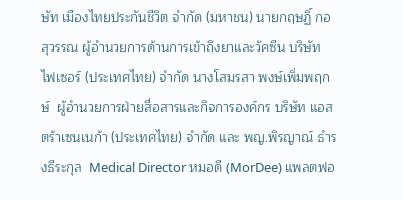ษัท เมืองไทยประกันชีวิต จำกัด (มหาชน) นายกฤษฏิ์ กอสุวรรณ ผู้อำนวยการด้านการเข้าถึงยาและวัคซีน บริษัท ไฟเซอร์ (ประเทศไทย) จำกัด นางโสมรสา พงษ์เพิ่มพฤกษ์  ผู้อำนวยการฝ่ายสื่อสารและกิจการองค์กร บริษัท แอสตร้าเซนเนก้า (ประเทศไทย) จำกัด และ พญ.พิรญาณ์ ธำรงธีระกุล  Medical Director หมอดี (MorDee) แพลตฟอ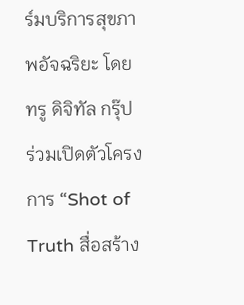ร์มบริการสุขภาพอัจฉริยะ โดย ทรู ดิจิทัล กรุ๊ป ร่วมเปิดตัวโครงการ “Shot of Truth สื่อสร้าง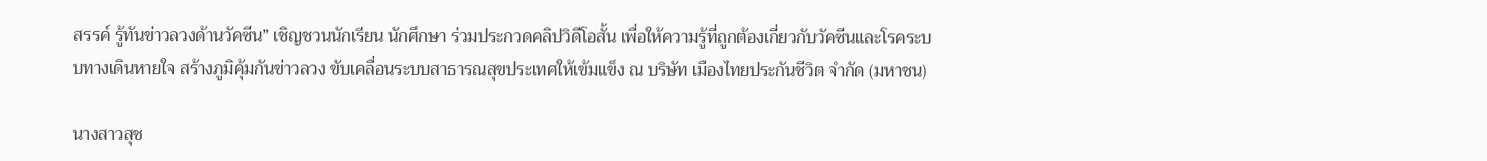สรรค์ รู้ทันข่าวลวงด้านวัคซีน” เชิญชวนนักเรียน นักศึกษา ร่วมประกวดคลิปวิดีโอสั้น เพื่อให้ความรู้ที่ถูกต้องเกี่ยวกับวัคซีนและโรคระบบทางเดินหายใจ สร้างภูมิคุ้มกันข่าวลวง ขับเคลื่อนระบบสาธารณสุขประเทศให้เข้มแข็ง ณ บริษัท เมืองไทยประกันชีวิต จำกัด (มหาชน)

นางสาวสุช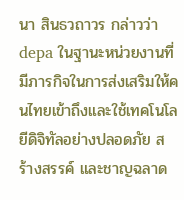นา สินธวถาวร กล่าวว่า depa ในฐานะหน่วยงานที่มีภารกิจในการส่งเสริมให้คนไทยเข้าถึงและใช้เทคโนโลยีดิจิทัลอย่างปลอดภัย สร้างสรรค์ และชาญฉลาด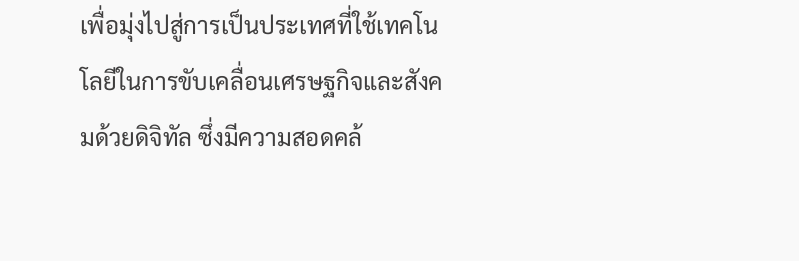เพื่อมุ่งไปสู่การเป็นประเทศที่ใช้เทคโนโลยีในการขับเคลื่อนเศรษฐกิจและสังคมด้วยดิจิทัล ซึ่งมีความสอดคล้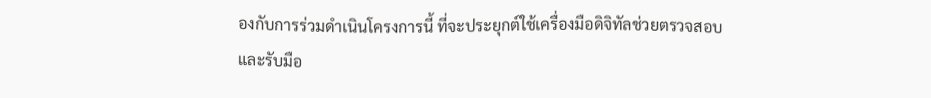องกับการร่วมดำเนินโครงการนี้ ที่จะประยุกต์ใช้เครื่องมือดิจิทัลช่วยตรวจสอบและรับมือ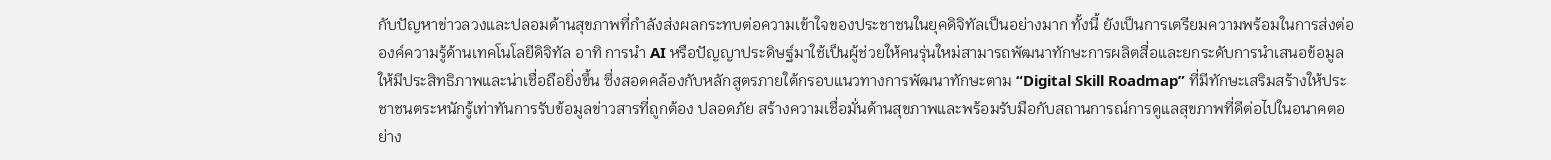กับปัญหาข่าวลวงและปลอมด้านสุขภาพที่กำลังส่งผลกระทบต่อความเข้าใจของประชาชนในยุคดิจิทัลเป็นอย่างมาก ทั้งนี้ ยังเป็นการเตรียมความพร้อมในการส่งต่อองค์ความรู้ด้านเทคโนโลยีดิจิทัล อาทิ การนำ AI หรือปัญญาประดิษฐ์มาใช้เป็นผู้ช่วยให้คนรุ่นใหม่สามารถพัฒนาทักษะการผลิตสื่อและยกระดับการนำเสนอข้อมูลให้มีประสิทธิภาพและน่าเชื่อถือยิ่งขึ้น ซึ่งสอดคล้องกับหลักสูตรภายใต้กรอบแนวทางการพัฒนาทักษะตาม “Digital Skill Roadmap” ที่มีทักษะเสริมสร้างให้ประชาชนตระหนักรู้เท่าทันการรับข้อมูลข่าวสารที่ถูกต้อง ปลอดภัย สร้างความเชื่อมั่นด้านสุขภาพและพร้อมรับมือกับสถานการณ์การดูแลสุขภาพที่ดีต่อไปในอนาคตอย่าง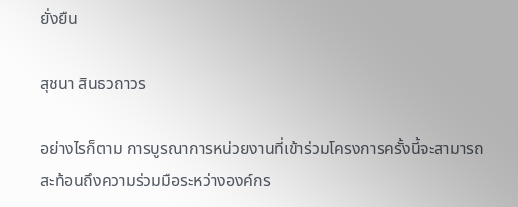ยั่งยืน

สุชนา สินธวถาวร

อย่างไรก็ตาม การบูรณาการหน่วยงานที่เข้าร่วมโครงการครั้งนี้จะสามารถสะท้อนถึงความร่วมมือระหว่างองค์กร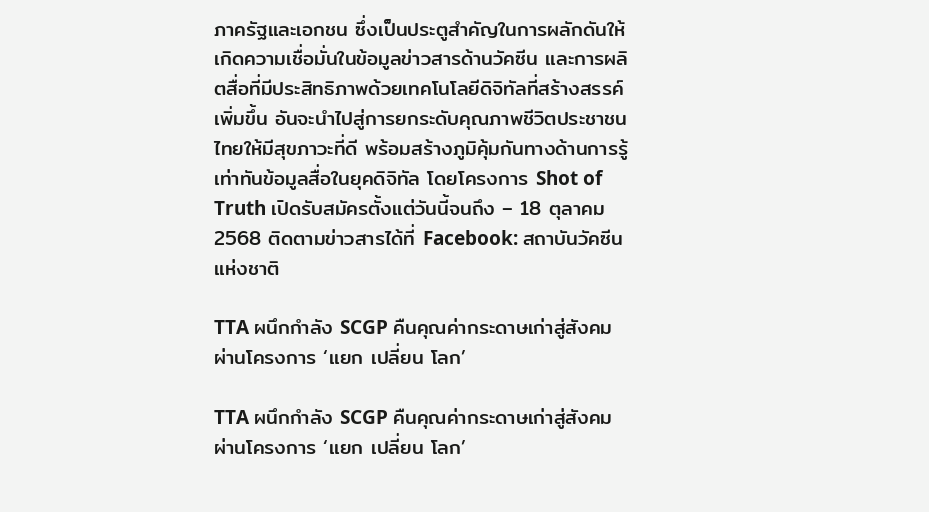ภาครัฐและเอกชน ซึ่งเป็นประตูสำคัญในการผลักดันให้เกิดความเชื่อมั่นในข้อมูลข่าวสารด้านวัคซีน และการผลิตสื่อที่มีประสิทธิภาพด้วยเทคโนโลยีดิจิทัลที่สร้างสรรค์เพิ่มขึ้น อันจะนำไปสู่การยกระดับคุณภาพชีวิตประชาชนไทยให้มีสุขภาวะที่ดี พร้อมสร้างภูมิคุ้มกันทางด้านการรู้เท่าทันข้อมูลสื่อในยุคดิจิทัล โดยโครงการ Shot of Truth เปิดรับสมัครตั้งแต่วันนี้จนถึง – 18 ตุลาคม 2568 ติดตามข่าวสารได้ที่ Facebook: สถาบันวัคซีนแห่งชาติ

TTA ผนึกกำลัง SCGP คืนคุณค่ากระดาษเก่าสู่สังคม ผ่านโครงการ ‘แยก เปลี่ยน โลก’

TTA ผนึกกำลัง SCGP คืนคุณค่ากระดาษเก่าสู่สังคม ผ่านโครงการ ‘แยก เปลี่ยน โลก’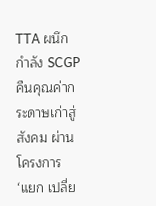TTA ผนึกกำลัง SCGP คืนคุณค่ากระดาษเก่าสู่สังคม ผ่านโครงการ ‘แยก เปลี่ย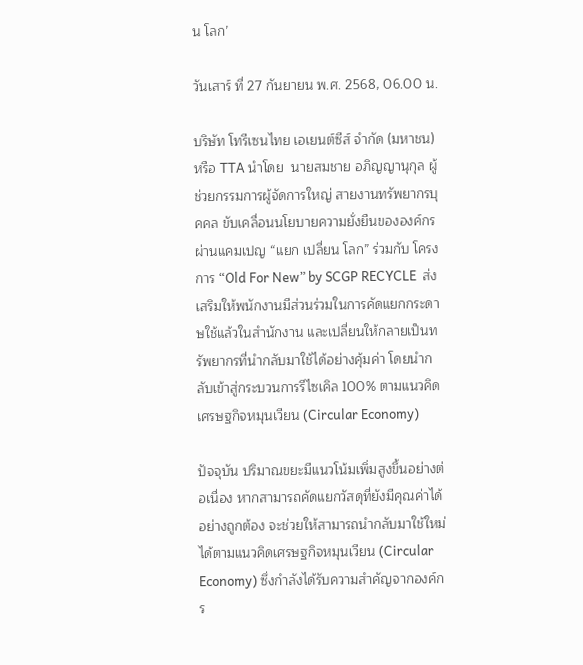น โลก’

วันเสาร์ ที่ 27 กันยายน พ.ศ. 2568, 06.00 น.

บริษัท โทรีเซนไทย เอเยนต์ซีส์ จำกัด (มหาชน) หรือ TTA นำโดย  นายสมชาย อภิญญานุกุล ผู้ช่วยกรรมการผู้จัดการใหญ่ สายงานทรัพยากรบุคคล ขับเคลื่อนนโยบายความยั่งยืนขององค์กรผ่านแคมเปญ “แยก เปลี่ยน โลก” ร่วมกับ โครงการ “Old For New” by SCGP RECYCLE  ส่งเสริมให้พนักงานมีส่วนร่วมในการคัดแยกกระดาษใช้แล้วในสำนักงาน และเปลี่ยนให้กลายเป็นทรัพยากรที่นำกลับมาใช้ได้อย่างคุ้มค่า โดยนำกลับเข้าสู่กระบวนการรีไซเคิล 100% ตามแนวคิดเศรษฐกิจหมุนเวียน (Circular Economy)

ปัจจุบัน ปริมาณขยะมีแนวโน้มเพิ่มสูงขึ้นอย่างต่อเนื่อง หากสามารถคัดแยกวัสดุที่ยังมีคุณค่าได้อย่างถูกต้อง จะช่วยให้สามารถนำกลับมาใช้ใหม่ได้ตามแนวคิดเศรษฐกิจหมุนเวียน (Circular Economy) ซึ่งกำลังได้รับความสำคัญจากองค์กร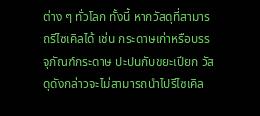ต่าง ๆ ทั่วโลก ทั้งนี้ หากวัสดุที่สามารถรีไซเคิลได้ เช่น กระดาษเก่าหรือบรรจุภัณฑ์กระดาษ ปะปนกับขยะเปียก วัสดุดังกล่าวจะไม่สามารถนำไปรีไซเคิล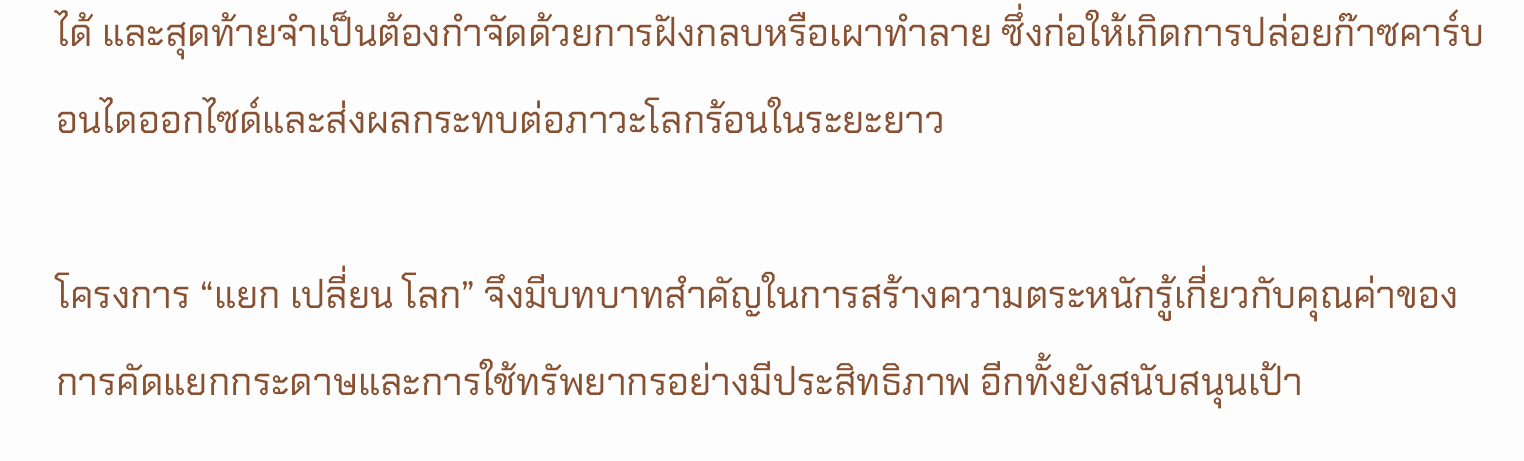ได้ และสุดท้ายจำเป็นต้องกำจัดด้วยการฝังกลบหรือเผาทำลาย ซึ่งก่อให้เกิดการปล่อยก๊าซคาร์บอนไดออกไซด์และส่งผลกระทบต่อภาวะโลกร้อนในระยะยาว

โครงการ “แยก เปลี่ยน โลก” จึงมีบทบาทสำคัญในการสร้างความตระหนักรู้เกี่ยวกับคุณค่าของการคัดแยกกระดาษและการใช้ทรัพยากรอย่างมีประสิทธิภาพ อีกทั้งยังสนับสนุนเป้า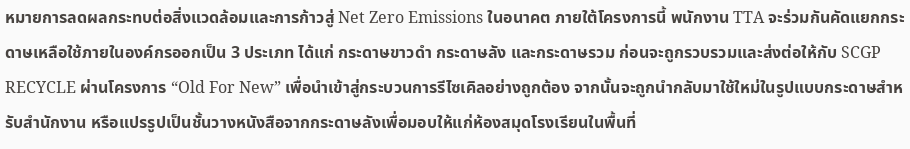หมายการลดผลกระทบต่อสิ่งแวดล้อมและการก้าวสู่ Net Zero Emissions ในอนาคต ภายใต้โครงการนี้ พนักงาน TTA จะร่วมกันคัดแยกกระดาษเหลือใช้ภายในองค์กรออกเป็น 3 ประเภท ได้แก่ กระดาษขาวดำ กระดาษลัง และกระดาษรวม ก่อนจะถูกรวบรวมและส่งต่อให้กับ SCGP RECYCLE ผ่านโครงการ “Old For New” เพื่อนำเข้าสู่กระบวนการรีไซเคิลอย่างถูกต้อง จากนั้นจะถูกนำกลับมาใช้ใหม่ในรูปแบบกระดาษสำหรับสำนักงาน หรือแปรรูปเป็นชั้นวางหนังสือจากกระดาษลังเพื่อมอบให้แก่ห้องสมุดโรงเรียนในพื้นที่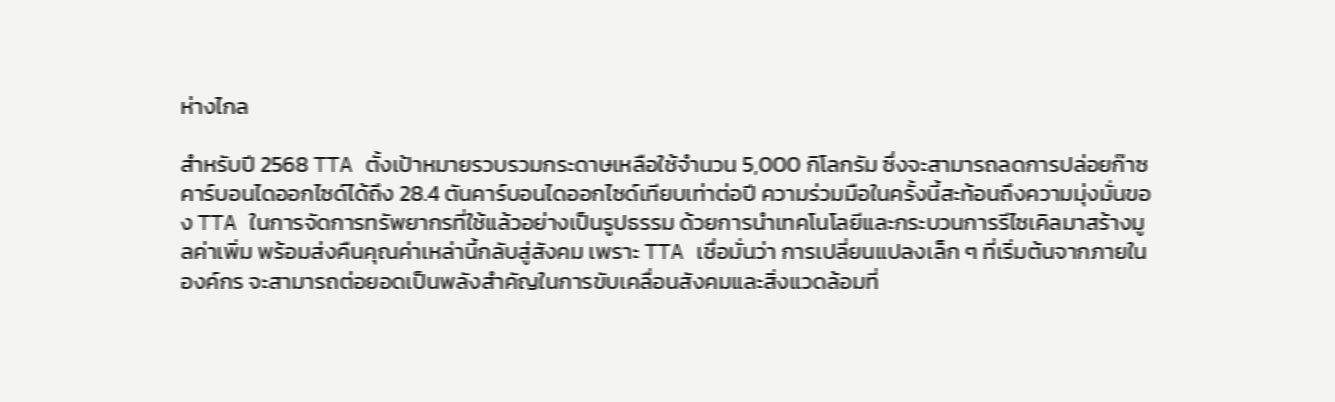ห่างไกล

สำหรับปี 2568 TTA ตั้งเป้าหมายรวบรวมกระดาษเหลือใช้จำนวน 5,000 กิโลกรัม ซึ่งจะสามารถลดการปล่อยก๊าซคาร์บอนไดออกไซด์ได้ถึง 28.4 ตันคาร์บอนไดออกไซด์เทียบเท่าต่อปี ความร่วมมือในครั้งนี้สะท้อนถึงความมุ่งมั่นของ TTA ในการจัดการทรัพยากรที่ใช้แล้วอย่างเป็นรูปธรรม ด้วยการนำเทคโนโลยีและกระบวนการรีไซเคิลมาสร้างมูลค่าเพิ่ม พร้อมส่งคืนคุณค่าเหล่านี้กลับสู่สังคม เพราะ TTA เชื่อมั่นว่า การเปลี่ยนแปลงเล็ก ๆ ที่เริ่มต้นจากภายในองค์กร จะสามารถต่อยอดเป็นพลังสำคัญในการขับเคลื่อนสังคมและสิ่งแวดล้อมที่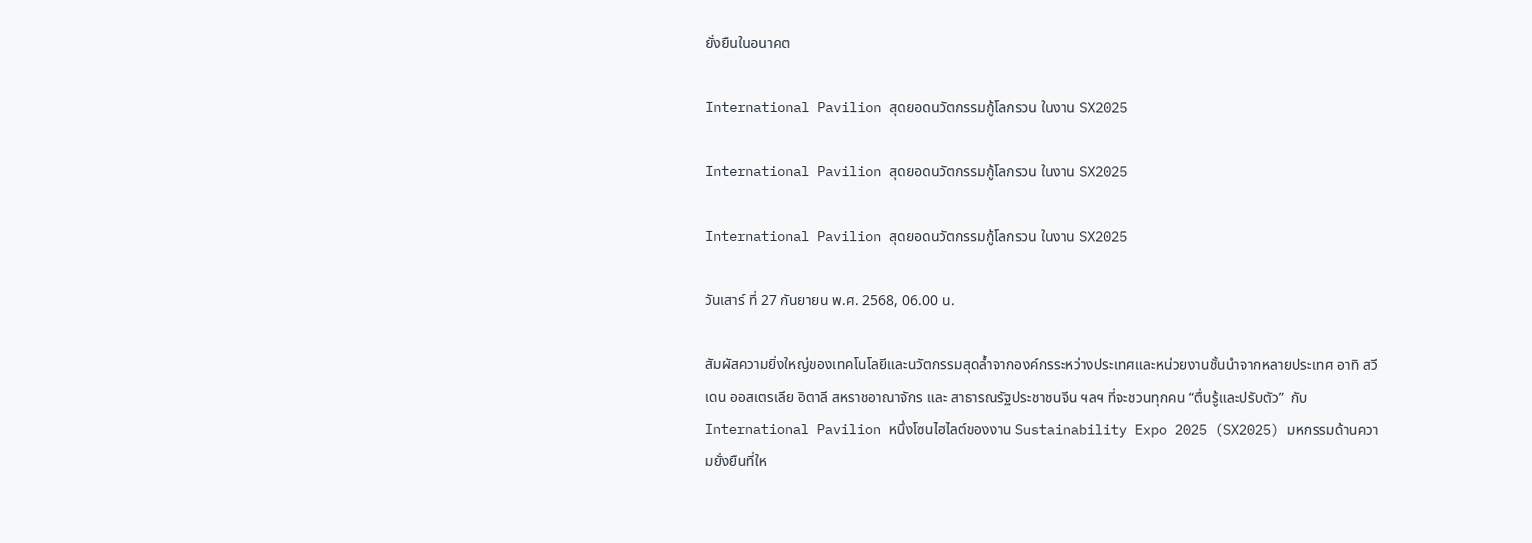ยั่งยืนในอนาคต

International Pavilion สุดยอดนวัตกรรมกู้โลกรวน ในงาน SX2025

International Pavilion สุดยอดนวัตกรรมกู้โลกรวน ในงาน SX2025

International Pavilion สุดยอดนวัตกรรมกู้โลกรวน ในงาน SX2025

วันเสาร์ ที่ 27 กันยายน พ.ศ. 2568, 06.00 น.

สัมผัสความยิ่งใหญ่ของเทคโนโลยีและนวัตกรรมสุดล้ำจากองค์กรระหว่างประเทศและหน่วยงานชั้นนำจากหลายประเทศ อาทิ สวีเดน ออสเตรเลีย อิตาลี สหราชอาณาจักร และ สาธารณรัฐประชาชนจีน ฯลฯ ที่จะชวนทุกคน “ตื่นรู้และปรับตัว”  กับ International Pavilion หนึ่งโซนไฮไลต์ของงาน Sustainability Expo 2025 (SX2025) มหกรรมด้านความยั่งยืนที่ให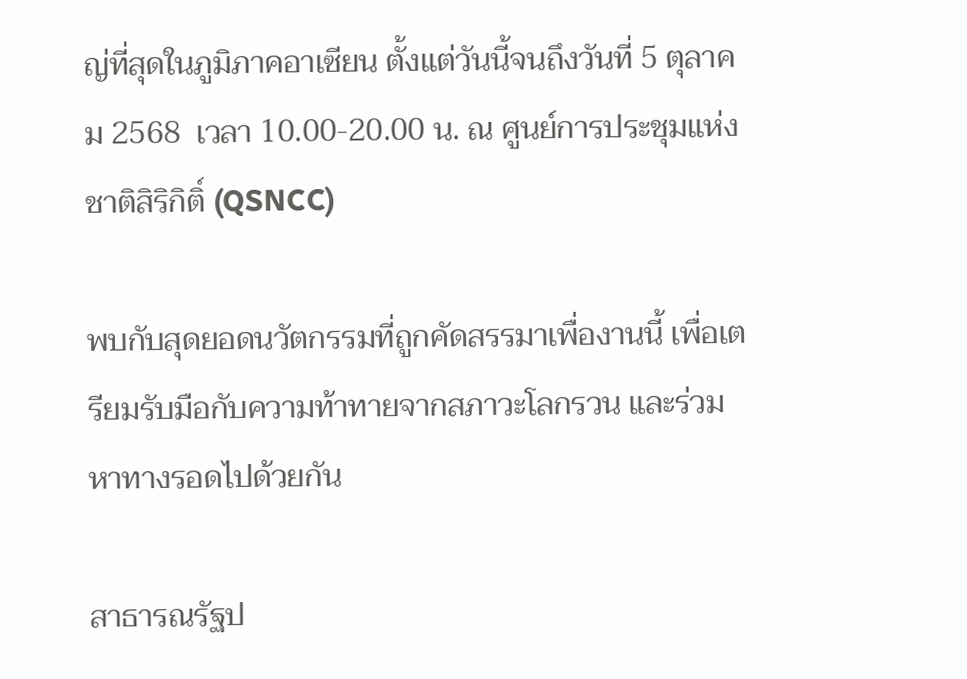ญ่ที่สุดในภูมิภาคอาเซียน ตั้งแต่วันนี้จนถึงวันที่ 5 ตุลาคม 2568  เวลา 10.00-20.00 น. ณ ศูนย์การประชุมแห่งชาติสิริกิติ์ (QSNCC)

พบกับสุดยอดนวัตกรรมที่ถูกคัดสรรมาเพื่องานนี้ เพื่อเตรียมรับมือกับความท้าทายจากสภาวะโลกรวน และร่วมหาทางรอดไปด้วยกัน

สาธารณรัฐป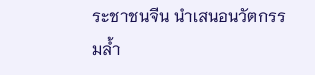ระชาชนจีน นำเสนอนวัตกรรมล้ำ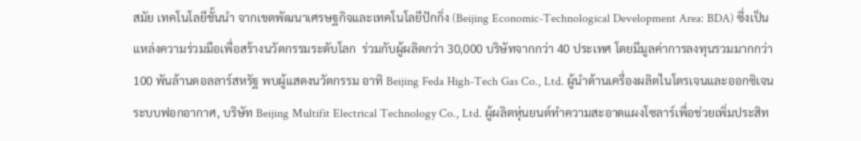สมัย เทคโนโลยีชั้นนำ จากเขตพัฒนาเศรษฐกิจและเทคโนโลยีปักกิ่ง (Beijing Economic-Technological Development Area: BDA) ซึ่งเป็นแหล่งความร่วมมือเพื่อสร้างนวัตกรรมระดับโลก  ร่วมกับผู้ผลิตกว่า 30,000 บริษัทจากกว่า 40 ประเทศ โดยมีมูลค่าการลงทุนรวมมากกว่า 100 พันล้านดอลลาร์สหรัฐ พบผู้แสดงนวัตกรรม อาทิ Beijing Feda High-Tech Gas Co., Ltd. ผู้นำด้านเครื่องผลิตไนโตรเจนและออกซิเจน ระบบฟอกอากาศ, บริษัท Beijing Multifit Electrical Technology Co., Ltd. ผู้ผลิตหุ่นยนต์ทำความสะอาดแผงโซลาร์เพื่อช่วยเพิ่มประสิท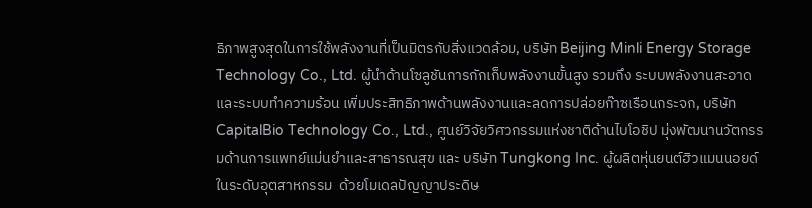ธิภาพสูงสุดในการใช้พลังงานที่เป็นมิตรกับสิ่งแวดล้อม, บริษัท Beijing Minli Energy Storage Technology Co., Ltd. ผู้นำด้านโซลูชันการกักเก็บพลังงานขั้นสูง รวมถึง ระบบพลังงานสะอาดและระบบทำความร้อน เพิ่มประสิทธิภาพด้านพลังงานและลดการปล่อยก๊าซเรือนกระจก, บริษัท CapitalBio Technology Co., Ltd., ศูนย์วิจัยวิศวกรรมแห่งชาติด้านไบโอชิป มุ่งพัฒนานวัตกรรมด้านการแพทย์แม่นยำและสาธารณสุข และ บริษัท Tungkong Inc. ผู้ผลิตหุ่นยนต์ฮิวแมนนอยด์ในระดับอุตสาหกรรม  ด้วยโมเดลปัญญาประดิษ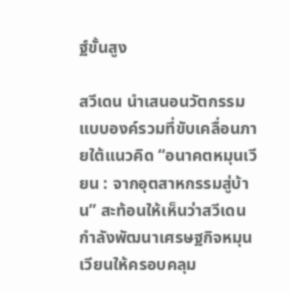ฐ์ขั้นสูง

สวีเดน นำเสนอนวัตกรรมแบบองค์รวมที่ขับเคลื่อนภายใต้แนวคิด “อนาคตหมุนเวียน : จากอุตสาหกรรมสู่บ้าน” สะท้อนให้เห็นว่าสวีเดนกำลังพัฒนาเศรษฐกิจหมุนเวียนให้ครอบคลุม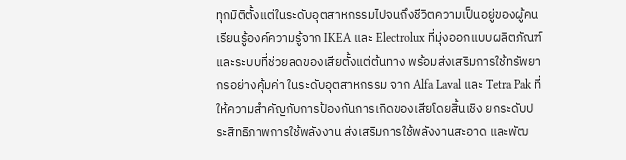ทุกมิติตั้งแต่ในระดับอุตสาหกรรมไปจนถึงชีวิตความเป็นอยู่ของผู้คน  เรียนรู้องค์ความรู้จาก IKEA และ Electrolux ที่มุ่งออกแบบผลิตภัณฑ์และระบบที่ช่วยลดของเสียตั้งแต่ต้นทาง พร้อมส่งเสริมการใช้ทรัพยากรอย่างคุ้มค่า ในระดับอุตสาหกรรม จาก Alfa Laval และ Tetra Pak ที่ให้ความสำคัญกับการป้องกันการเกิดของเสียโดยสิ้นเชิง ยกระดับประสิทธิภาพการใช้พลังงาน ส่งเสริมการใช้พลังงานสะอาด และพัฒ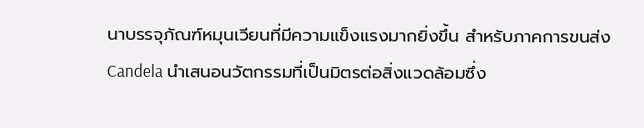นาบรรจุภัณฑ์หมุนเวียนที่มีความแข็งแรงมากยิ่งขึ้น สำหรับภาคการขนส่ง Candela นำเสนอนวัตกรรมที่เป็นมิตรต่อสิ่งแวดล้อมซึ่ง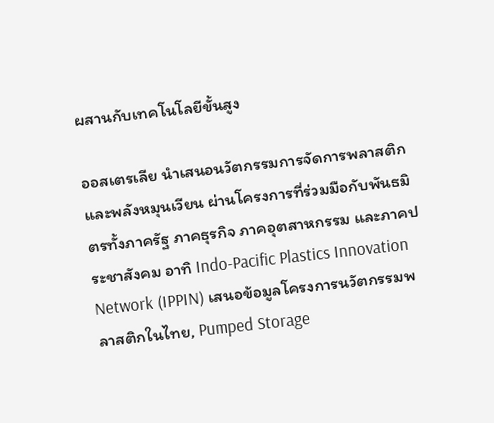ผสานกับเทคโนโลยีขั้นสูง

ออสเตรเลีย นำเสนอนวัตกรรมการจัดการพลาสติกและพลังหมุนเวียน ผ่านโครงการที่ร่วมมือกับพันธมิตรทั้งภาครัฐ ภาคธุรกิจ ภาคอุตสาหกรรม และภาคประชาสังคม อาทิ Indo-Pacific Plastics Innovation Network (IPPIN) เสนอข้อมูลโครงการนวัตกรรมพลาสติกในไทย, Pumped Storage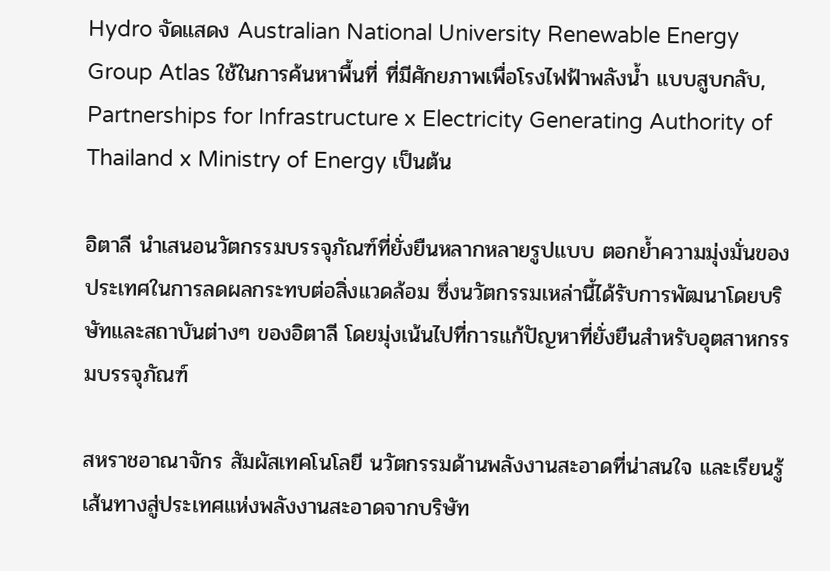Hydro จัดแสดง Australian National University Renewable Energy Group Atlas ใช้ในการค้นหาพื้นที่ ที่มีศักยภาพเพื่อโรงไฟฟ้าพลังน้ำ แบบสูบกลับ, Partnerships for Infrastructure x Electricity Generating Authority of Thailand x Ministry of Energy เป็นต้น

อิตาลี นำเสนอนวัตกรรมบรรจุภัณฑ์ที่ยั่งยืนหลากหลายรูปแบบ ตอกย้ำความมุ่งมั่นของประเทศในการลดผลกระทบต่อสิ่งแวดล้อม ซึ่งนวัตกรรมเหล่านี้ได้รับการพัฒนาโดยบริษัทและสถาบันต่างๆ ของอิตาลี โดยมุ่งเน้นไปที่การแก้ปัญหาที่ยั่งยืนสำหรับอุตสาหกรรมบรรจุภัณฑ์

สหราชอาณาจักร สัมผัสเทคโนโลยี นวัตกรรมด้านพลังงานสะอาดที่น่าสนใจ และเรียนรู้เส้นทางสู่ประเทศแห่งพลังงานสะอาดจากบริษัท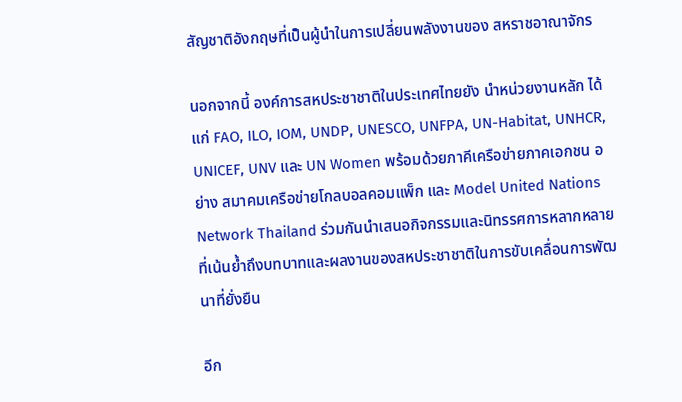สัญชาติอังกฤษที่เป็นผู้นำในการเปลี่ยนพลังงานของ สหราชอาณาจักร

นอกจากนี้ องค์การสหประชาชาติในประเทศไทยยัง นำหน่วยงานหลัก ได้แก่ FAO, ILO, IOM, UNDP, UNESCO, UNFPA, UN-Habitat, UNHCR, UNICEF, UNV และ UN Women พร้อมด้วยภาคีเครือข่ายภาคเอกชน อย่าง สมาคมเครือข่ายโกลบอลคอมแพ็ก และ Model United Nations Network Thailand ร่วมกันนำเสนอกิจกรรมและนิทรรศการหลากหลายที่เน้นย้ำถึงบทบาทและผลงานของสหประชาชาติในการขับเคลื่อนการพัฒนาที่ยั่งยืน

อีก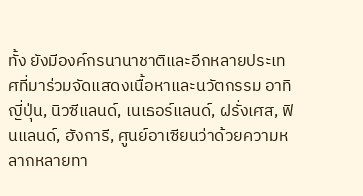ทั้ง ยังมีองค์กรนานาชาติและอีกหลายประเทศที่มาร่วมจัดแสดงเนื้อหาและนวัตกรรม อาทิ ญี่ปุ่น, นิวซีแลนด์, เนเธอร์แลนด์, ฝรั่งเศส, ฟินแลนด์, ฮังการี, ศูนย์อาเซียนว่าด้วยความหลากหลายทา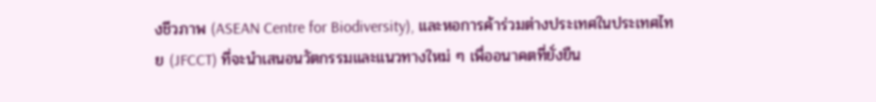งชีวภาพ (ASEAN Centre for Biodiversity), และหอการค้าร่วมต่างประเทศในประเทศไทย (JFCCT) ที่จะนำเสนอนวัตกรรมและแนวทางใหม่ ๆ เพื่ออนาคตที่ยั่งยืน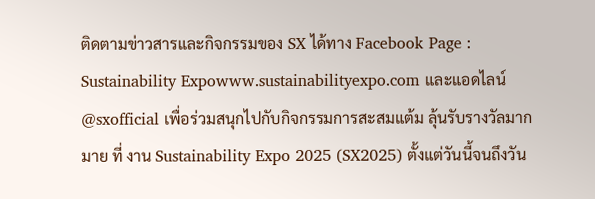ติดตามข่าวสารและกิจกรรมของ SX ได้ทาง Facebook Page : Sustainability Expowww.sustainabilityexpo.com และแอดไลน์ @sxofficial เพื่อร่วมสนุกไปกับกิจกรรมการสะสมแต้ม ลุ้นรับรางวัลมากมาย ที่ งาน Sustainability Expo 2025 (SX2025) ตั้งแต่วันนี้จนถึงวัน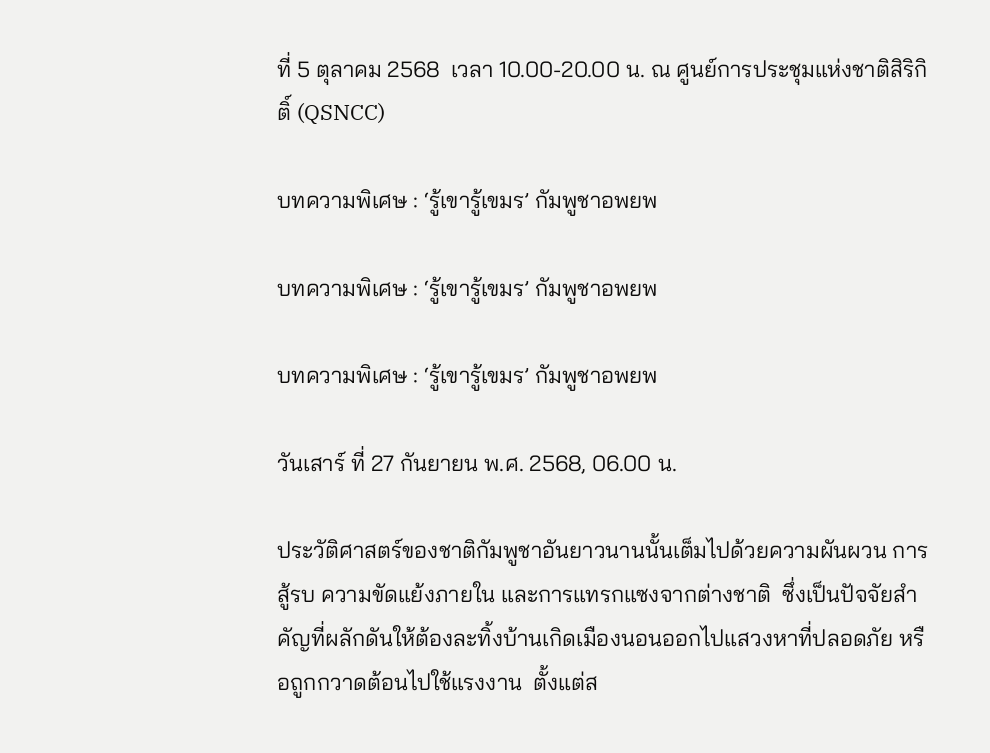ที่ 5 ตุลาคม 2568  เวลา 10.00-20.00 น. ณ ศูนย์การประชุมแห่งชาติสิริกิติ์ (QSNCC)

บทความพิเศษ : ‘รู้เขารู้เขมร’ กัมพูชาอพยพ

บทความพิเศษ : ‘รู้เขารู้เขมร’ กัมพูชาอพยพ

บทความพิเศษ : ‘รู้เขารู้เขมร’ กัมพูชาอพยพ

วันเสาร์ ที่ 27 กันยายน พ.ศ. 2568, 06.00 น.

ประวัติศาสตร์ของชาติกัมพูชาอันยาวนานนั้นเต็มไปด้วยความผันผวน การสู้รบ ความขัดแย้งภายใน และการแทรกแซงจากต่างชาติ  ซึ่งเป็นปัจจัยสำคัญที่ผลักดันให้ต้องละทิ้งบ้านเกิดเมืองนอนออกไปแสวงหาที่ปลอดภัย หรือถูกกวาดต้อนไปใช้แรงงาน  ตั้งแต่ส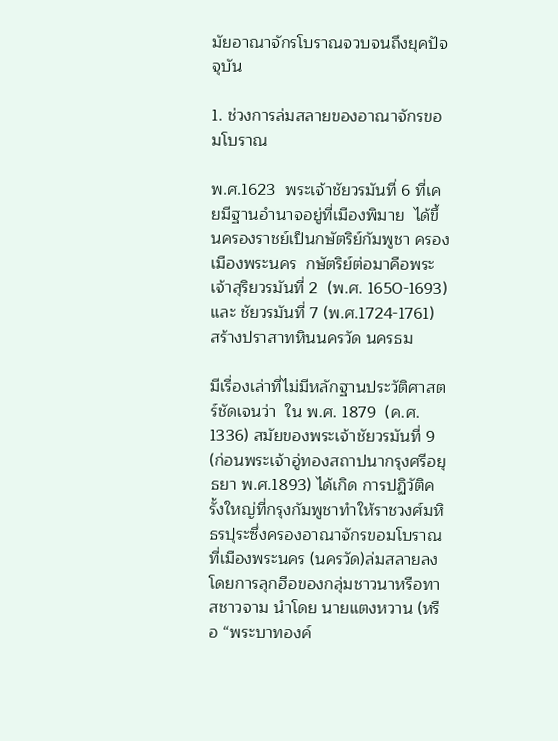มัยอาณาจักรโบราณจวบจนถึงยุคปัจจุบัน

1. ช่วงการล่มสลายของอาณาจักรขอมโบราณ

พ.ศ.1623  พระเจ้าชัยวรมันที่ 6 ที่เคยมีฐานอำนาจอยู่ที่เมืองพิมาย  ได้ขึ้นครองราชย์เป็นกษัตริย์กัมพูชา ครองเมืองพระนคร  กษัตริย์ต่อมาคือพระเจ้าสุริยวรมันที่ 2  (พ.ศ. 1650-1693) และ ชัยวรมันที่ 7 (พ.ศ.1724-1761)  สร้างปราสาทหินนครวัด นครธม

มีเรื่องเล่าที่ไม่มีหลักฐานประวัติศาสตร์ชัดเจนว่า  ใน พ.ศ. 1879  (ค.ศ. 1336) สมัยของพระเจ้าชัยวรมันที่ 9 (ก่อนพระเจ้าอู่ทองสถาปนากรุงศรีอยุธยา พ.ศ.1893) ได้เกิด การปฏิวัติครั้งใหญ่ที่กรุงกัมพูชาทำให้ราชวงศ์มหิธรปุระซึ่งครองอาณาจักรขอมโบราณที่เมืองพระนคร (นครวัด)ล่มสลายลง   โดยการลุกฮือของกลุ่มชาวนาหรือทาสชาวจาม นำโดย นายแตงหวาน (หรือ “พระบาทองค์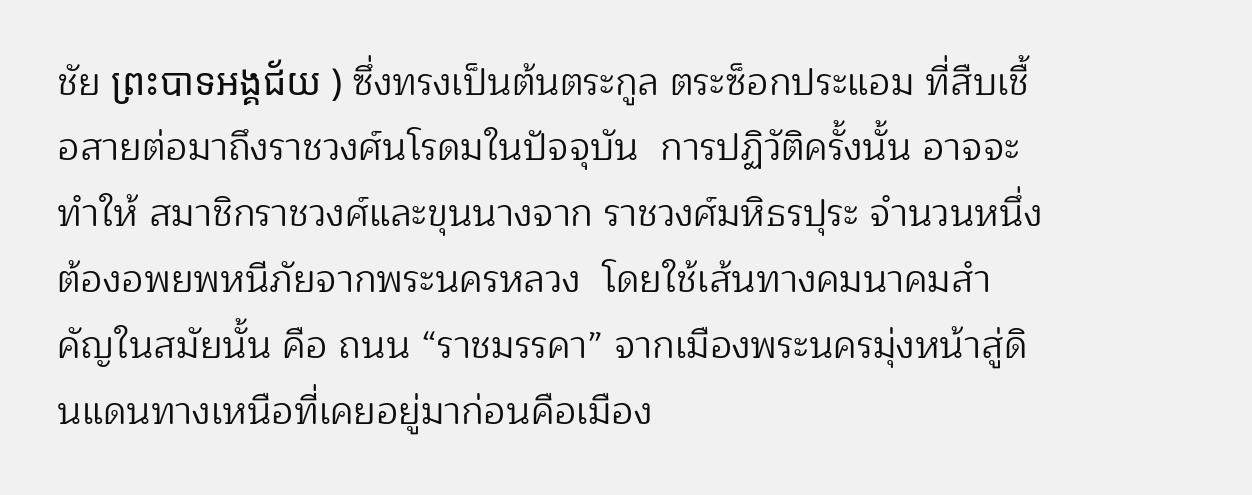ชัย ព្រះបាទអង្គជ័យ ) ซึ่งทรงเป็นต้นตระกูล ตระซ็อกประแอม ที่สืบเชื้อสายต่อมาถึงราชวงศ์นโรดมในปัจจุบัน  การปฏิวัติครั้งนั้น อาจจะทำให้ สมาชิกราชวงศ์และขุนนางจาก ราชวงศ์มหิธรปุระ จำนวนหนึ่ง ต้องอพยพหนีภัยจากพระนครหลวง  โดยใช้เส้นทางคมนาคมสำคัญในสมัยนั้น คือ ถนน “ราชมรรคา” จากเมืองพระนครมุ่งหน้าสู่ดินแดนทางเหนือที่เคยอยู่มาก่อนคือเมือง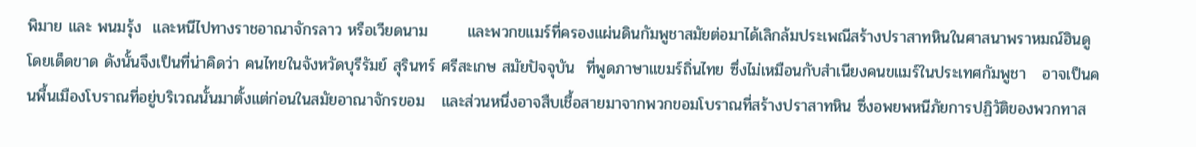พิมาย และ พนมรุ้ง  และหนีไปทางราชอาณาจักรลาว หรือเวียดนาม       และพวกขแมร์ที่ครองแผ่นดินกัมพูชาสมัยต่อมาได้เลิกล้มประเพณีสร้างปราสาทหินในศาสนาพราหมณ์ฮินดูโดยเด็ดขาด ดังนั้นจึงเป็นที่น่าคิดว่า คนไทยในจังหวัดบุรีรัมย์ สุรินทร์ ศรีสะเกษ สมัยปัจจุบัน  ที่พูดภาษาแขมร์ถิ่นไทย ซึ่งไม่เหมือนกับสำเนียงคนขแมร์ในประเทศกัมพูชา   อาจเป็นคนพื้นเมืองโบราณที่อยู่บริเวณนั้นมาตั้งแต่ก่อนในสมัยอาณาจักรขอม   และส่วนหนึ่งอาจสืบเชื้อสายมาจากพวกขอมโบราณที่สร้างปราสาทหิน ซึ่งอพยพหนีภัยการปฏิวัติของพวกทาส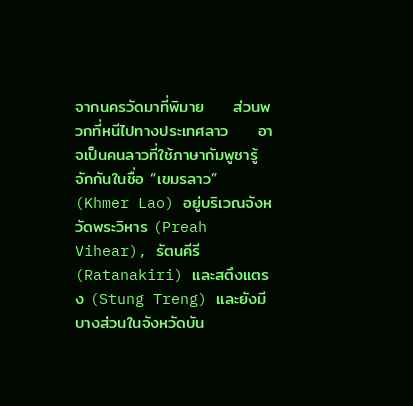จากนครวัดมาที่พิมาย     ส่วนพวกที่หนีไปทางประเทศลาว     อาจเป็นคนลาวที่ใช้ภาษากัมพูชารู้จักกันในชื่อ “เขมรลาว” (Khmer Lao) อยู่บริเวณจังหวัดพระวิหาร (Preah Vihear), รัตนคีรี (Ratanakiri) และสตึงแตรง (Stung Treng) และยังมีบางส่วนในจังหวัดบัน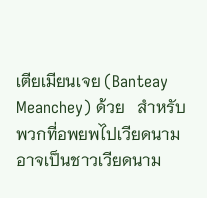เตียเมียนเจย (Banteay Meanchey) ด้วย   สำหรับพวกที่อพยพไปเวียดนาม  อาจเป็นชาวเวียดนาม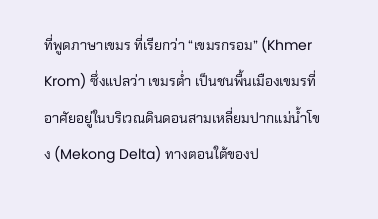ที่พูดภาษาเขมร ที่เรียกว่า “เขมรกรอม” (Khmer Krom) ซึ่งแปลว่า เขมรต่ำ เป็นชนพื้นเมืองเขมรที่อาศัยอยู่ในบริเวณดินดอนสามเหลี่ยมปากแม่น้ำโขง (Mekong Delta) ทางตอนใต้ของป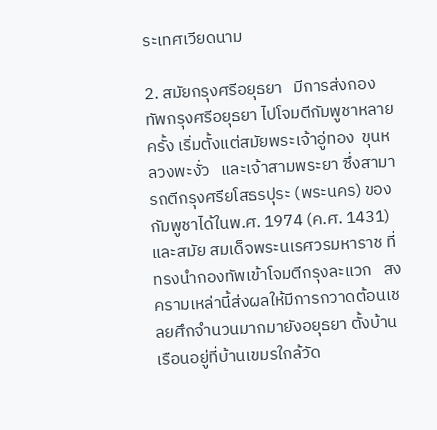ระเทศเวียดนาม

2. สมัยกรุงศรีอยุธยา   มีการส่งกองทัพกรุงศรีอยุธยา ไปโจมตีกัมพูชาหลายครั้ง เริ่มตั้งแต่สมัยพระเจ้าอู่ทอง  ขุนหลวงพะงั่ว   และเจ้าสามพระยา ซึ่งสามารถตีกรุงศรียโสธรปุระ (พระนคร) ของกัมพูชาได้ในพ.ศ. 1974 (ค.ศ. 1431) และสมัย สมเด็จพระนเรศวรมหาราช ที่ทรงนำกองทัพเข้าโจมตีกรุงละแวก   สงครามเหล่านี้ส่งผลให้มีการกวาดต้อนเชลยศึกจำนวนมากมายังอยุธยา ตั้งบ้านเรือนอยู่ที่บ้านเขมรใกล้วัด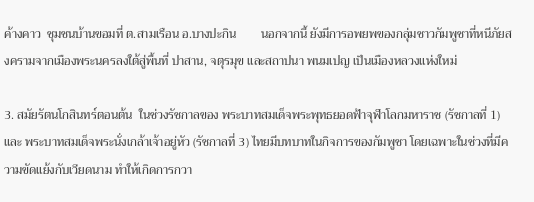ค้างคาว  ชุมชนบ้านขอมที่ ต.สามเรือน อ.บางปะกิน        นอกจากนี้ ยังมีการอพยพของกลุ่มชาวกัมพูชาที่หนีภัยสงครามจากเมืองพระนครลงใต้สู่พื้นที่ ปาสาน, จตุรมุข และสถาปนา พนมเปญ เป็นเมืองหลวงแห่งใหม่

3. สมัยรัตนโกสินทร์ตอนต้น  ในช่วงรัชกาลของ พระบาทสมเด็จพระพุทธยอดฟ้าจุฬาโลกมหาราช (รัชกาลที่ 1) และ พระบาทสมเด็จพระนั่งเกล้าเจ้าอยู่หัว (รัชกาลที่ 3) ไทยมีบทบาทในกิจการของกัมพูชา โดยเฉพาะในช่วงที่มีความขัดแย้งกับเวียดนาม ทำให้เกิดการกวา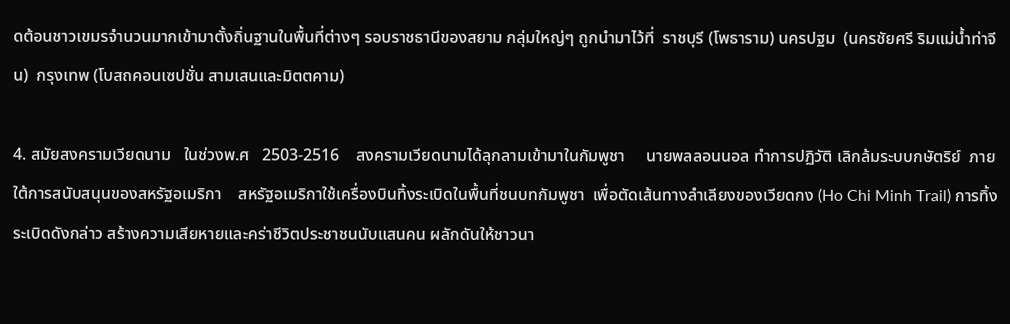ดต้อนชาวเขมรจำนวนมากเข้ามาตั้งถิ่นฐานในพื้นที่ต่างๆ รอบราชธานีของสยาม กลุ่มใหญ่ๆ ถูกนำมาไว้ที่  ราชบุรี (โพธาราม) นครปฐม  (นครชัยศรี ริมแม่น้ำท่าจีน)  กรุงเทพ (โบสถคอนเซปชั่น สามเสนและมิตตคาม)

4. สมัยสงครามเวียดนาม   ในช่วงพ.ศ   2503-2516    สงครามเวียดนามได้ลุกลามเข้ามาในกัมพูชา     นายพลลอนนอล ทำการปฏิวัติ เลิกล้มระบบกษัตริย์  ภายใต้การสนับสนุนของสหรัฐอเมริกา    สหรัฐอเมริกาใช้เครื่องบินทิ้งระเบิดในพื้นที่ชนบทกัมพูชา  เพื่อตัดเส้นทางลำเลียงของเวียดกง (Ho Chi Minh Trail) การทิ้งระเบิดดังกล่าว สร้างความเสียหายและคร่าชีวิตประชาชนนับแสนคน ผลักดันให้ชาวนา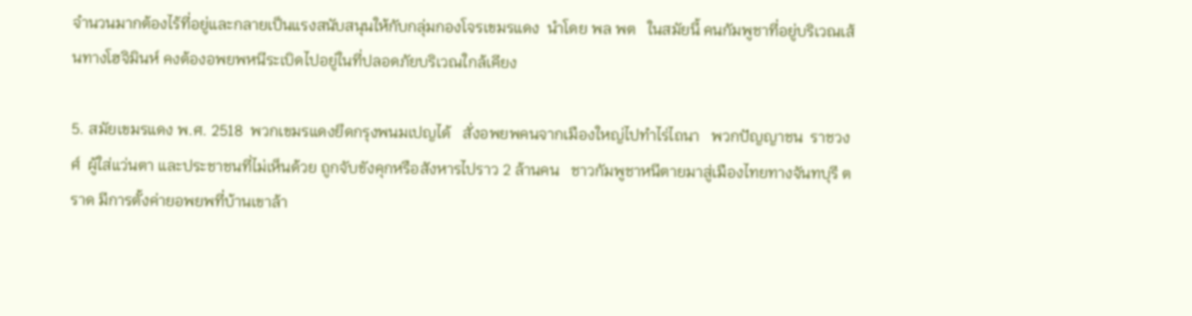จำนวนมากต้องไร้ที่อยู่และกลายเป็นแรงสนับสนุนให้กับกลุ่มกองโจรเขมรแดง  นำโดย พล พต   ในสมัยนี้ คนกัมพูชาที่อยู่บริเวณเส้นทางโฮจิมินห์ คงต้องอพยพหนีระเบิดไปอยู่ในที่ปลอดภัยบริเวณใกล้เคียง

5. สมัยเขมรแดง พ.ศ. 2518  พวกเขมรแดงยึดกรุงพนมเปญได้   สั่งอพยพคนจากเมืองใหญ่ไปทำไร่ไถนา   พวกปัญญาชน  ราชวงศ์  ผู้ใส่แว่นตา และประชาชนที่ไม่เห็นด้วย ถูกจับขังคุกหรือสังหารไปราว 2 ล้านคน   ชาวกัมพูชาหนีตายมาสู่เมืองไทยทางจันทบุรี ตราด มีการตั้งค่ายอพยพที่บ้านเขาล้า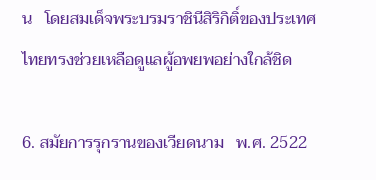น   โดยสมเด็จพระบรมราชินีสิริกิติ์ของประเทศไทยทรงช่วยเหลือดูแลผู้อพยพอย่างใกล้ชิด

6. สมัยการรุกรานของเวียดนาม   พ.ศ. 2522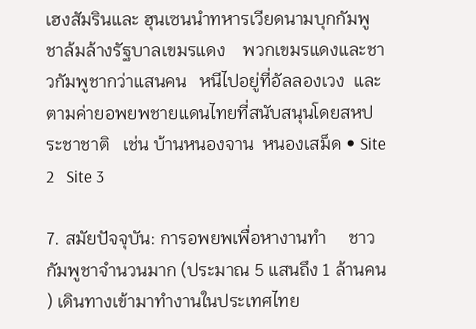เฮงสัมรินและ ฮุนเซนนำทหารเวียดนามบุกกัมพูชาล้มล้างรัฐบาลเขมรแดง    พวกเขมรแดงและชาวกัมพูชากว่าแสนคน   หนีไปอยู่ที่อัลลองเวง  และตามค่ายอพยพชายแดนไทยที่สนับสนุนโดยสหประชาชาติ   เช่น บ้านหนองจาน  หนองเสม็ด • Site 2   Site 3

7. สมัยปัจจุบัน: การอพยพเพื่อหางานทำ     ชาวกัมพูชาจำนวนมาก (ประมาณ 5 แสนถึง 1 ล้านคน ) เดินทางเข้ามาทำงานในประเทศไทย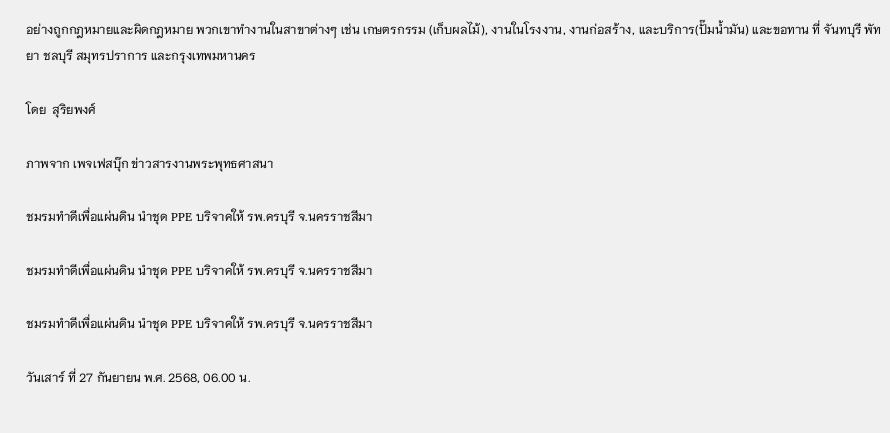อย่างถูกกฎหมายและผิดกฎหมาย พวกเขาทำงานในสาขาต่างๆ เช่น เกษตรกรรม (เก็บผลไม้), งานในโรงงาน, งานก่อสร้าง, และบริการ(ปั๊มน้ำมัน) และขอทาน ที่ จันทบุรี พัทยา ชลบุรี สมุทรปราการ และกรุงเทพมหานคร

โดย  สุริยพงศ์

ภาพจาก เพจเฟสบุ๊ก ข่าวสารงานพระพุทธศาสนา

ชมรมทำดีเพื่อแผ่นดิน นำชุด PPE บริจาคให้ รพ.ครบุรี จ.นครราชสีมา

ชมรมทำดีเพื่อแผ่นดิน นำชุด PPE บริจาคให้ รพ.ครบุรี จ.นครราชสีมา

ชมรมทำดีเพื่อแผ่นดิน นำชุด PPE บริจาคให้ รพ.ครบุรี จ.นครราชสีมา

วันเสาร์ ที่ 27 กันยายน พ.ศ. 2568, 06.00 น.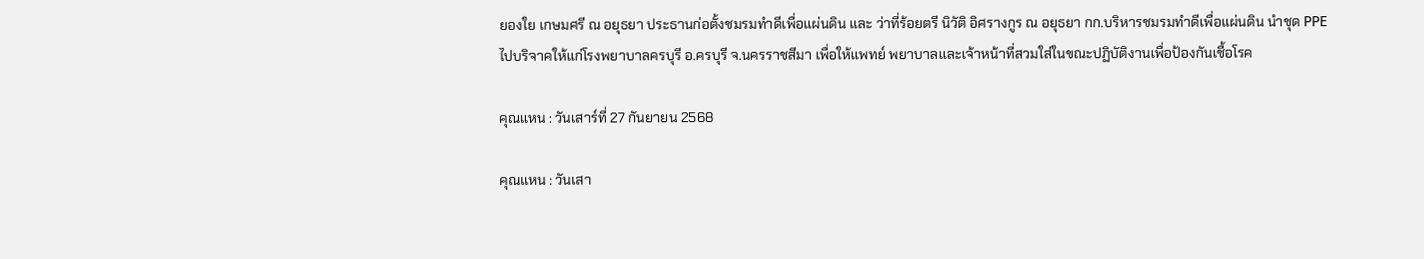ยองใย เกษมศรี ณ อยุธยา ประธานก่อตั้งชมรมทำดีเพื่อแผ่นดิน และ ว่าที่ร้อยตรี นิวัติ อิศรางกูร ณ อยุธยา กก.บริหารชมรมทำดีเพื่อแผ่นดิน นำชุด PPE ไปบริจาคให้แก่โรงพยาบาลครบุรี อ.ครบุรี จ.นครราชสีมา เพื่อให้แพทย์ พยาบาลและเจ้าหน้าที่สวมใส่ในขณะปฏิบัติงานเพื่อป้องกันเชื้อโรค

คุณแหน : วันเสาร์ที่ 27 กันยายน 2568

คุณแหน : วันเสา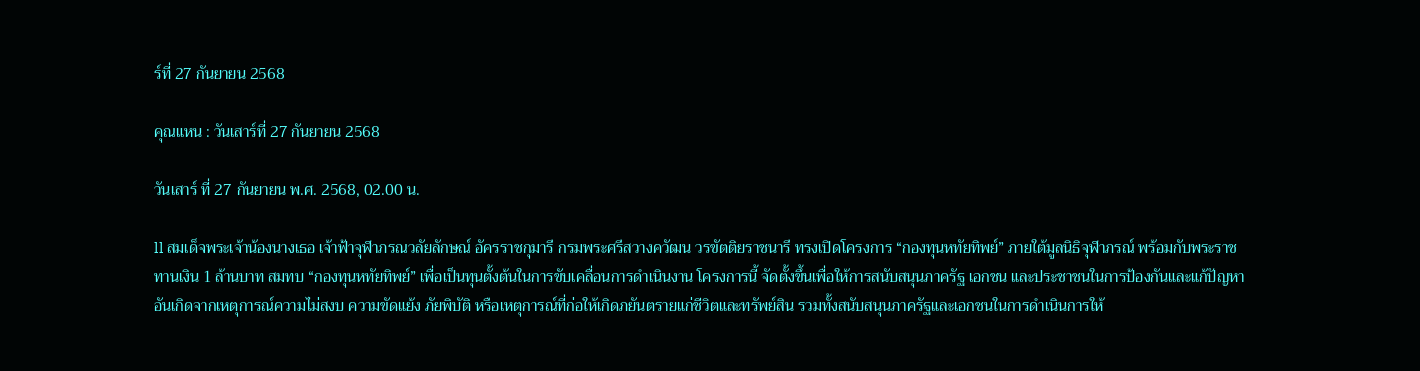ร์ที่ 27 กันยายน 2568

คุณแหน : วันเสาร์ที่ 27 กันยายน 2568

วันเสาร์ ที่ 27 กันยายน พ.ศ. 2568, 02.00 น.

ll สมเด็จพระเจ้าน้องนางเธอ เจ้าฟ้าจุฬาภรณวลัยลักษณ์ อัครราชกุมารี กรมพระศรีสวางควัฒน วรขัตติยราชนารี ทรงเปิดโครงการ “กองทุนหทัยทิพย์” ภายใต้มูลนิธิจุฬาภรณ์ พร้อมกับพระราชทานเงิน 1 ล้านบาท สมทบ “กองทุนหทัยทิพย์” เพื่อเป็นทุนตั้งต้นในการขับเคลื่อนการดำเนินงาน โครงการนี้ จัดตั้งขึ้นเพื่อให้การสนับสนุนภาครัฐ เอกชน และประชาชนในการป้องกันและแก้ปัญหาอันเกิดจากเหตุการณ์ความไม่สงบ ความขัดแย้ง ภัยพิบัติ หรือเหตุการณ์ที่ก่อให้เกิดภยันตรายแก่ชีวิตและทรัพย์สิน รวมทั้งสนับสนุนภาครัฐและเอกชนในการดำเนินการให้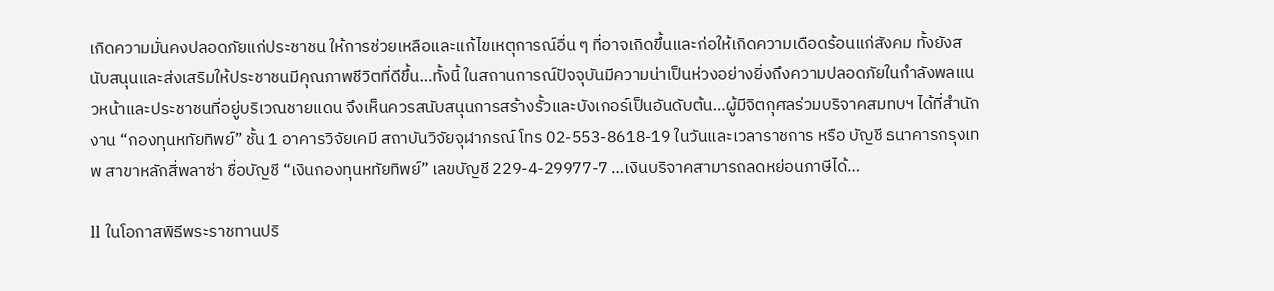เกิดความมั่นคงปลอดภัยแก่ประชาชน ให้การช่วยเหลือและแก้ไขเหตุการณ์อื่น ๆ ที่อาจเกิดขึ้นและก่อให้เกิดความเดือดร้อนแก่สังคม ทั้งยังสนับสนุนและส่งเสริมให้ประชาชนมีคุณภาพชีวิตที่ดีขึ้น…ทั้งนี้ ในสถานการณ์ปัจจุบันมีความน่าเป็นห่วงอย่างยิ่งถึงความปลอดภัยในกำลังพลแนวหน้าและประชาชนที่อยู่บริเวณชายแดน จึงเห็นควรสนับสนุนการสร้างรั้วและบังเกอร์เป็นอันดับต้น…ผู้มีจิตกุศลร่วมบริจาคสมทบฯ ได้ที่สำนักงาน “กองทุนหทัยทิพย์” ชั้น 1 อาคารวิจัยเคมี สถาบันวิจัยจุฬาภรณ์ โทร 02-553-8618-19 ในวันและเวลาราชการ หรือ บัญชี ธนาคารกรุงเทพ สาขาหลักสี่พลาซ่า ชื่อบัญชี “เงินกองทุนหทัยทิพย์” เลขบัญชี 229-4-29977-7 …เงินบริจาคสามารถลดหย่อนภาษีได้…

ll ในโอกาสพิธีพระราชทานปริ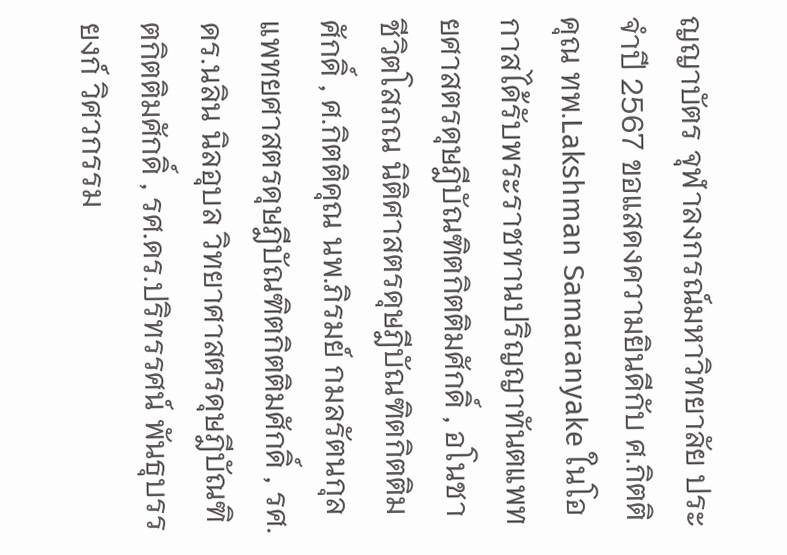ญญาบัตร จุฬาลงกรณ์มหาวิทยาลัย ประจำปี 2567 ขอแสดงความยินดีกับ ศ.กิตติคุณ ทพ.Lakshman Samaranyake ในโอกาสได้รับพระราชทานปริญญาทันตแพทยศาสตรดุษฎีบัณฑิตกิตติมศักดิ์ , อโนชา ชีวิตโสภณ นิติศาสตรดุษฎีบัณฑิตกิตติมศักดิ์ , ศ.กิตติคุณ นพ.ภิรมย์ กมลรัตนกุล แพทยศาสตรดุษฎีบัณฑิตกิตติมศักดิ์ , รศ.ดร.นลิน นิลอุบล วิทยาศาสตรดุษฎีบัณฑิตกิตติมศักดิ์ , รศ.ดร.ปริทรรศน์ พันธุบรรยงก์ วิศวกรรม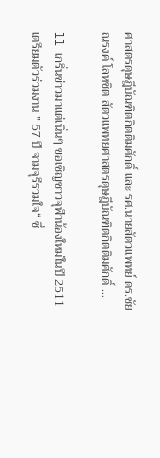ศาสตรดุษฎีบัณฑิตกิตติมศักดิ์ และ รศ.นายสัตวแพทย์ ดร.ชัยณรงค์ โลหชิต สัตวแพทยศาสตรดุษฎีบัณฑิตกิตติมศักดิ์ …

ll เกริ่นข่าวมาแต่เนิ่นๆ ขอเชิญชาวจุฬาน้องใหม่ในปี 2511 เตรียมตัวร่วมงาน ” 57 ปี จามจุรีรวมใจ“ ซึ่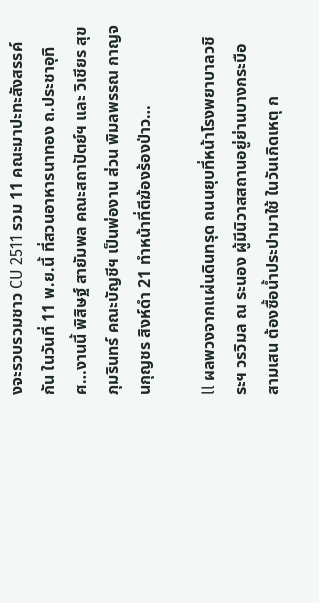งจะรวบรวมชาว CU 2511 รวม 11 คณะมาปะทะสังสรรค์กัน ในวันที่ 11 พ.ย.นี้ ที่สวนอาหารนาทอง ถ.ประชาอุทิศ…งานนี้ พิสิษฐ์ สายัมพล คณะสถาปัตย์ฯ และ วิเชียร สุขภุมรินทร์ คณะบัญชีฯ เป็นพ่องาน ส่วน พิมลพรรณ กาญจนกุญชร สิงห์ดำ 21 ทำหน้าที่ตีฆ้องร้องป่าว…

ll ผลพวงจากแผ่นดินทรุด ถนนยุบที่หน้าโรงพยาบาลวชิระฯ วรวิมล ณ ระนอง ผู้มีนิวาสสถานอยู่ย่านบางกระบือ สามเสน ต้องซื้อน้ำประปามาใช้ ในวันเกิดเหตุ ก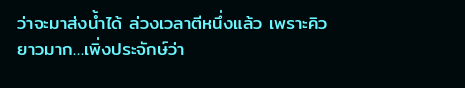ว่าจะมาส่งน้ำได้ ล่วงเวลาตีหนึ่งแล้ว เพราะคิวยาวมาก…เพิ่งประจักษ์ว่า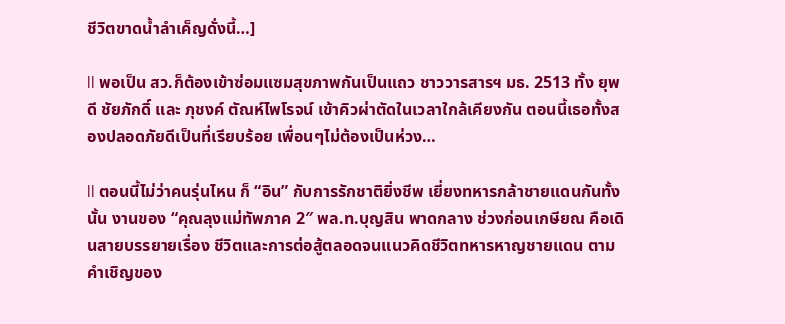ชีวิตขาดน้ำลำเค็ญดั่งนี้…]

ll พอเป็น สว.ก็ต้องเข้าซ่อมแซมสุขภาพกันเป็นแถว ชาววารสารฯ มธ. 2513 ทั้ง ยุพดี ชัยภักดิ์ และ ภุชงค์ ตัณห์ไพโรจน์ เข้าคิวผ่าตัดในเวลาใกล้เคียงกัน ตอนนี้เธอทั้งสองปลอดภัยดีเป็นที่เรียบร้อย เพื่อนๆไม่ต้องเป็นห่วง…

ll ตอนนี้ไม่ว่าคนรุ่นไหน ก็ “อิน” กับการรักชาติยิ่งชีพ เยี่ยงทหารกล้าชายแดนกันทั้งนั้น งานของ “คุณลุงแม่ทัพภาค 2″ พล.ท.บุญสิน พาดกลาง ช่วงก่อนเกษียณ คือเดินสายบรรยายเรื่อง ชีวิตและการต่อสู้ตลอดจนแนวคิดชีวิตทหารหาญชายแดน ตามคำเชิญของ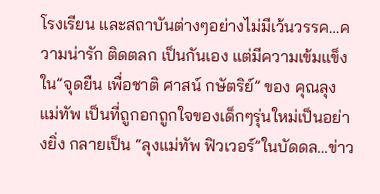โรงเรียน และสถาบันต่างๆอย่างไม่มีเว้นวรรค…ความน่ารัก ติดตลก เป็นกันเอง แต่มีความเข้มแข็งใน”จุดยืน เพื่อชาติ ศาสน์ กษัตริย์” ของ คุณลุงแม่ทัพ เป็นที่ถูกอกถูกใจของเด็กๆรุ่นใหม่เป็นอย่างยิ่ง กลายเป็น “ลุงแม่ทัพ ฟิวเวอร์”ในบัดดล…ข่าว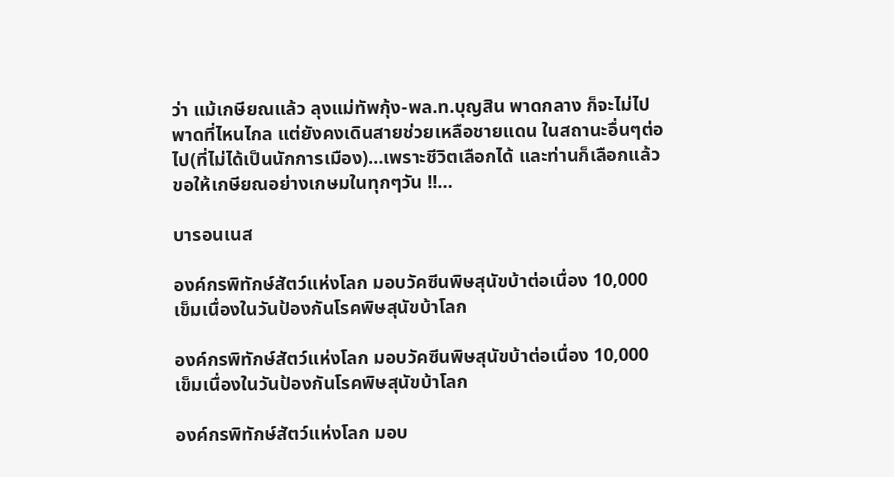ว่า แม้เกษียณแล้ว ลุงแม่ทัพกุ้ง-พล.ท.บุญสิน พาดกลาง ก็จะไม่ไปพาดที่ไหนไกล แต่ยังคงเดินสายช่วยเหลือชายแดน ในสถานะอื่นๆต่อไป(ที่ไม่ได้เป็นนักการเมือง)…เพราะชีวิตเลือกได้ และท่านก็เลือกแล้ว ขอให้เกษียณอย่างเกษมในทุกๆวัน !!…

บารอนเนส

องค์กรพิทักษ์สัตว์แห่งโลก มอบวัคซีนพิษสุนัขบ้าต่อเนื่อง 10,000 เข็มเนื่องในวันป้องกันโรคพิษสุนัขบ้าโลก

องค์กรพิทักษ์สัตว์แห่งโลก มอบวัคซีนพิษสุนัขบ้าต่อเนื่อง 10,000 เข็มเนื่องในวันป้องกันโรคพิษสุนัขบ้าโลก

องค์กรพิทักษ์สัตว์แห่งโลก มอบ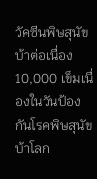วัคซีนพิษสุนัขบ้าต่อเนื่อง 10,000 เข็มเนื่องในวันป้องกันโรคพิษสุนัขบ้าโลก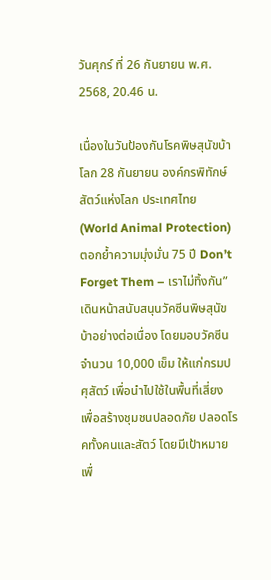วันศุกร์ ที่ 26 กันยายน พ.ศ. 2568, 20.46 น.

เนื่องในวันป้องกันโรคพิษสุนัขบ้าโลก 28 กันยายน องค์กรพิทักษ์สัตว์แห่งโลก ประเทศไทย (World Animal Protection) ตอกย้ำความมุ่งมั่น 75 ปี Don’t Forget Them – เราไม่ทิ้งกัน” เดินหน้าสนับสนุนวัคซีนพิษสุนัขบ้าอย่างต่อเนื่อง โดยมอบวัคซีนจำนวน 10,000 เข็ม ให้แก่กรมปศุสัตว์ เพื่อนำไปใช้ในพื้นที่เสี่ยง เพื่อสร้างชุมชนปลอดภัย ปลอดโรคทั้งคนและสัตว์ โดยมีเป้าหมายเพื่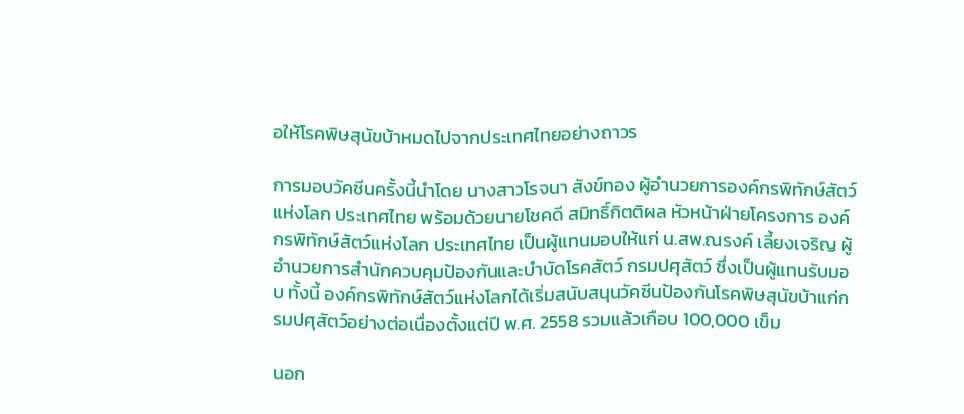อให้โรคพิษสุนัขบ้าหมดไปจากประเทศไทยอย่างถาวร

การมอบวัคซีนครั้งนี้นำโดย นางสาวโรจนา สังข์ทอง ผู้อำนวยการองค์กรพิทักษ์สัตว์แห่งโลก ประเทศไทย พร้อมด้วยนายโชคดี สมิทธิ์กิตติผล หัวหน้าฝ่ายโครงการ องค์กรพิทักษ์สัตว์แห่งโลก ประเทศไทย เป็นผู้แทนมอบให้แก่ น.สพ.ณรงค์ เลี้ยงเจริญ ผู้อำนวยการสำนักควบคุมป้องกันและบำบัดโรคสัตว์ กรมปศุสัตว์ ซึ่งเป็นผู้แทนรับมอบ ทั้งนี้ องค์กรพิทักษ์สัตว์แห่งโลกได้เริ่มสนับสนุนวัคซีนป้องกันโรคพิษสุนัขบ้าแก่กรมปศุสัตว์อย่างต่อเนื่องตั้งแต่ปี พ.ศ. 2558 รวมแล้วเกือบ 100,000 เข็ม

นอก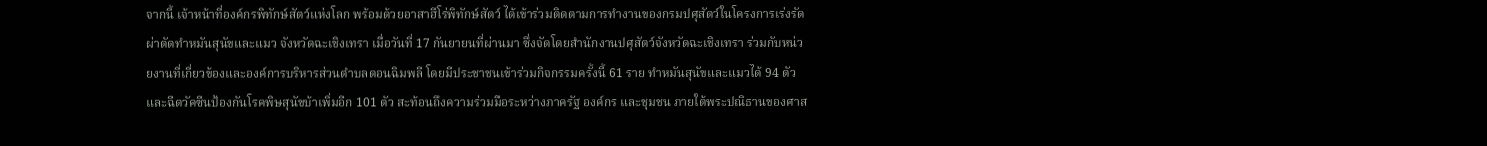จากนี้ เจ้าหน้าที่องค์กรพิทักษ์สัตว์แห่งโลก พร้อมด้วยอาสาฮีโร่พิทักษ์สัตว์ ได้เข้าร่วมติดตามการทำงานของกรมปศุสัตว์ในโครงการเร่งรัดผ่าตัดทำหมันสุนัขและแมว จังหวัดฉะเชิงเทรา เมื่อวันที่ 17 กันยายนที่ผ่านมา ซึ่งจัดโดยสำนักงานปศุสัตว์จังหวัดฉะเชิงเทรา ร่วมกับหน่วยงานที่เกี่ยวข้องและองค์การบริหารส่วนตำบลดอนฉิมพลี โดยมีประชาชนเข้าร่วมกิจกรรมครั้งนี้ 61 ราย ทำหมันสุนัขและแมวได้ 94 ตัว และฉีดวัคซีนป้องกันโรคพิษสุนัขบ้าเพิ่มอีก 101 ตัว สะท้อนถึงความร่วมมือระหว่างภาครัฐ องค์กร และชุมชน ภายใต้พระปณิธานของศาส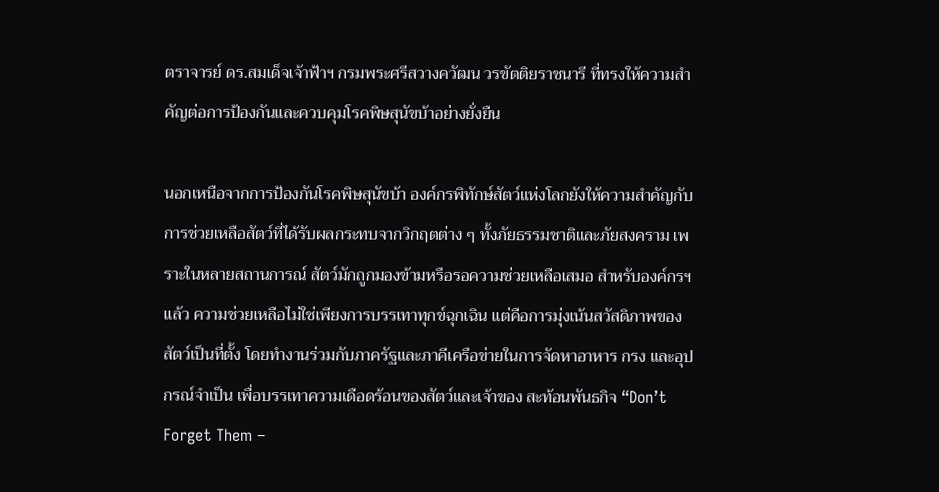ตราจารย์ ดร.สมเด็จเจ้าฟ้าฯ กรมพระศรีสวางควัฒน วรขัตติยราชนารี ที่ทรงให้ความสำคัญต่อการป้องกันและควบคุมโรคพิษสุนัขบ้าอย่างยั่งยืน

นอกเหนือจากการป้องกันโรคพิษสุนัขบ้า องค์กรพิทักษ์สัตว์แห่งโลกยังให้ความสำคัญกับการช่วยเหลือสัตว์ที่ได้รับผลกระทบจากวิกฤตต่าง ๆ ทั้งภัยธรรมชาติและภัยสงคราม เพราะในหลายสถานการณ์ สัตว์มักถูกมองข้ามหรือรอความช่วยเหลือเสมอ สำหรับองค์กรฯ แล้ว ความช่วยเหลือไม่ใช่เพียงการบรรเทาทุกข์ฉุกเฉิน แต่คือการมุ่งเน้นสวัสดิภาพของสัตว์เป็นที่ตั้ง โดยทำงานร่วมกับภาครัฐและภาคีเครือข่ายในการจัดหาอาหาร กรง และอุปกรณ์จำเป็น เพื่อบรรเทาความเดือดร้อนของสัตว์และเจ้าของ สะท้อนพันธกิจ “Don’t Forget Them –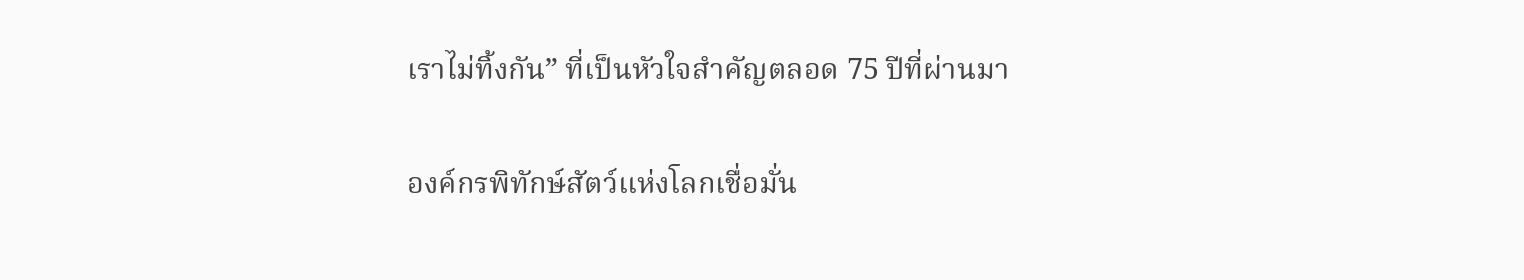เราไม่ทิ้งกัน” ที่เป็นหัวใจสำคัญตลอด 75 ปีที่ผ่านมา

องค์กรพิทักษ์สัตว์แห่งโลกเชื่อมั่น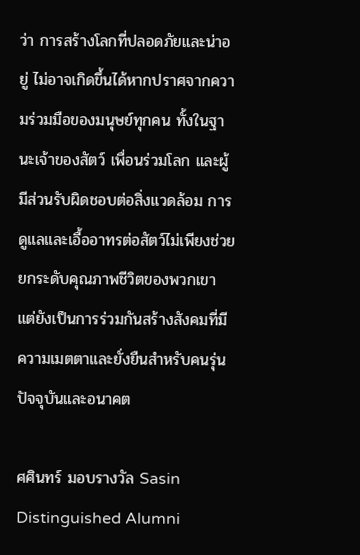ว่า การสร้างโลกที่ปลอดภัยและน่าอยู่ ไม่อาจเกิดขึ้นได้หากปราศจากความร่วมมือของมนุษย์ทุกคน ทั้งในฐานะเจ้าของสัตว์ เพื่อนร่วมโลก และผู้มีส่วนรับผิดชอบต่อสิ่งแวดล้อม การดูแลและเอื้ออาทรต่อสัตว์ไม่เพียงช่วยยกระดับคุณภาพชีวิตของพวกเขา แต่ยังเป็นการร่วมกันสร้างสังคมที่มีความเมตตาและยั่งยืนสำหรับคนรุ่นปัจจุบันและอนาคต

ศศินทร์ มอบรางวัล Sasin Distinguished Alumni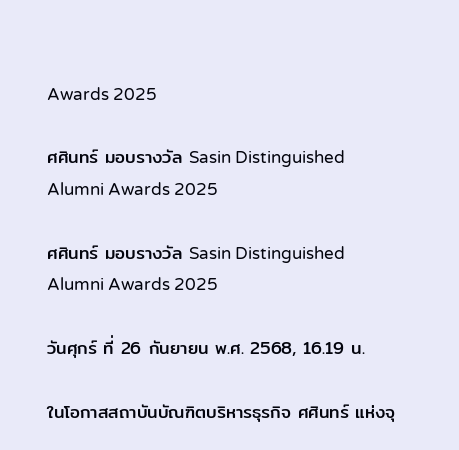Awards 2025

ศศินทร์ มอบรางวัล Sasin Distinguished Alumni Awards 2025

ศศินทร์ มอบรางวัล Sasin Distinguished Alumni Awards 2025

วันศุกร์ ที่ 26 กันยายน พ.ศ. 2568, 16.19 น.

ในโอกาสสถาบันบัณฑิตบริหารธุรกิจ ศศินทร์ แห่งจุ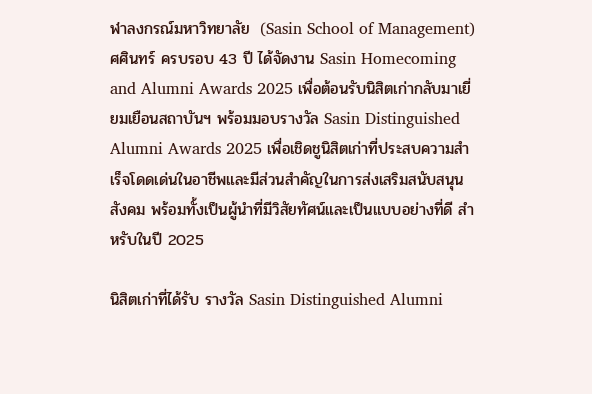ฬาลงกรณ์มหาวิทยาลัย  (Sasin School of Management) ศศินทร์ ครบรอบ 43 ปี ได้จัดงาน Sasin Homecoming and Alumni Awards 2025 เพื่อต้อนรับนิสิตเก่ากลับมาเยี่ยมเยือนสถาบันฯ พร้อมมอบรางวัล Sasin Distinguished Alumni Awards 2025 เพื่อเชิดชูนิสิตเก่าที่ประสบความสำเร็จโดดเด่นในอาชีพและมีส่วนสำคัญในการส่งเสริมสนับสนุนสังคม พร้อมทั้งเป็นผู้นำที่มีวิสัยทัศน์และเป็นแบบอย่างที่ดี สำหรับในปี 2025

นิสิตเก่าที่ได้รับ รางวัล Sasin Distinguished Alumni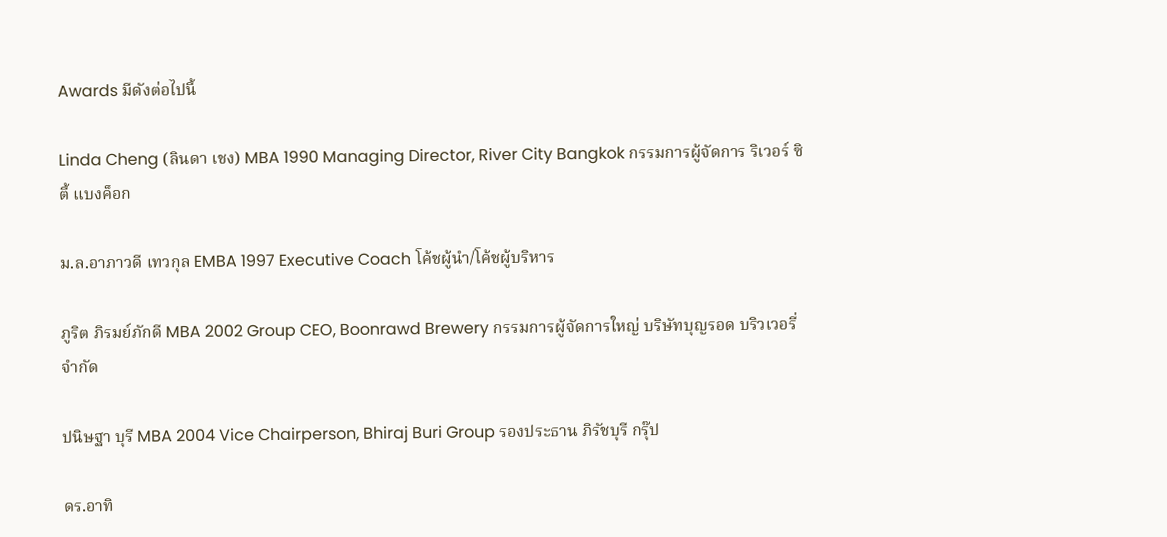Awards มีดังต่อไปนี้

Linda Cheng (ลินดา เชง) MBA 1990 Managing Director, River City Bangkok กรรมการผู้จัดการ ริเวอร์ ซิตี้ แบงค็อก

ม.ล.อาภาวดี เทวกุล EMBA 1997 Executive Coach โค้ชผู้นำ/โค้ชผู้บริหาร

ภูริต ภิรมย์ภักดี MBA 2002 Group CEO, Boonrawd Brewery กรรมการผู้จัดการใหญ่ บริษัทบุญรอด บริวเวอรี่ จำกัด

ปนิษฐา บุรี MBA 2004 Vice Chairperson, Bhiraj Buri Group รองประธาน ภิรัชบุรี กรุ๊ป

ดร.อาทิ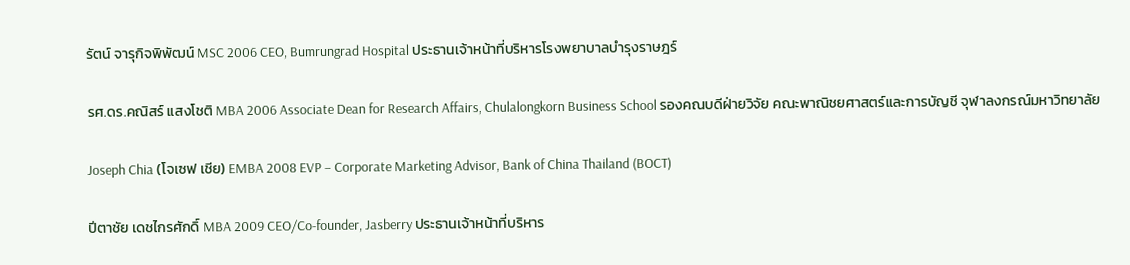รัตน์ จารุกิจพิพัฒน์ MSC 2006 CEO, Bumrungrad Hospital ประธานเจ้าหน้าที่บริหารโรงพยาบาลบำรุงราษฎร์

รศ.ดร.คณิสร์ แสงโชติ MBA 2006 Associate Dean for Research Affairs, Chulalongkorn Business School รองคณบดีฝ่ายวิจัย คณะพาณิชยศาสตร์และการบัญชี จุฬาลงกรณ์มหาวิทยาลัย

Joseph Chia (โจเซฟ เชีย) EMBA 2008 EVP – Corporate Marketing Advisor, Bank of China Thailand (BOCT)

ปีตาชัย เดชไกรศักดิ์ MBA 2009 CEO/Co-founder, Jasberry ประธานเจ้าหน้าที่บริหาร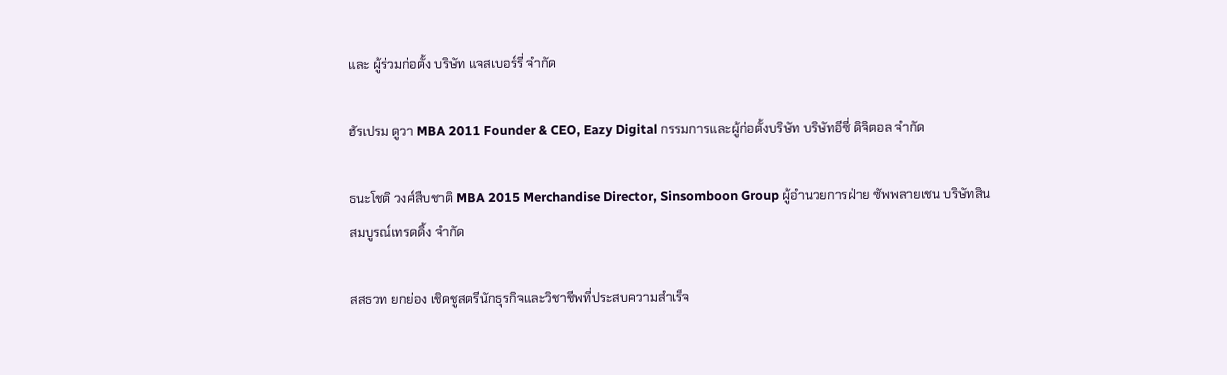และ ผู้ร่วมก่อตั้ง บริษัท แจสเบอร์รี่ จำกัด

ฮัรเปรม ดูวา MBA 2011 Founder & CEO, Eazy Digital กรรมการและผู้ก่อตั้งบริษัท บริษัทอีซี่ ดิจิตอล จำกัด

ธนะโชติ วงศ์สืบชาติ MBA 2015 Merchandise Director, Sinsomboon Group ผู้อำนวยการฝ่าย ซัพพลายเชน บริษัทสินสมบูรณ์เทรดดิ้ง จำกัด

สสธวท ยกย่อง เชิดชูสตรีนักธุรกิจและวิชาชีพที่ประสบความสำเร็จ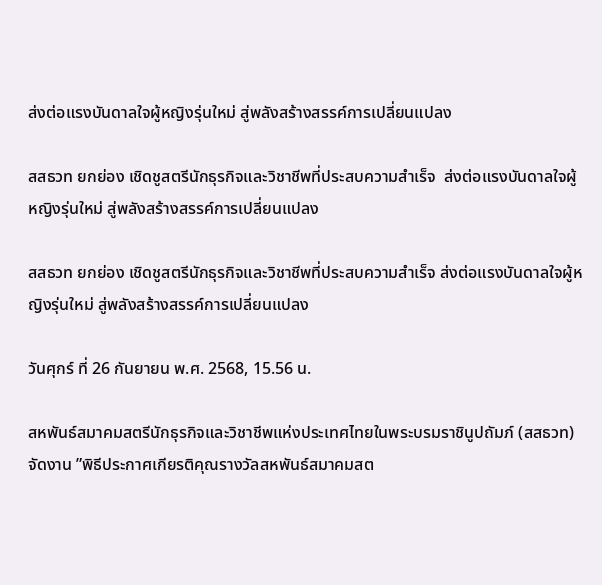ส่งต่อแรงบันดาลใจผู้หญิงรุ่นใหม่ สู่พลังสร้างสรรค์การเปลี่ยนแปลง

สสธวท ยกย่อง เชิดชูสตรีนักธุรกิจและวิชาชีพที่ประสบความสำเร็จ  ส่งต่อแรงบันดาลใจผู้หญิงรุ่นใหม่ สู่พลังสร้างสรรค์การเปลี่ยนแปลง

สสธวท ยกย่อง เชิดชูสตรีนักธุรกิจและวิชาชีพที่ประสบความสำเร็จ ส่งต่อแรงบันดาลใจผู้หญิงรุ่นใหม่ สู่พลังสร้างสรรค์การเปลี่ยนแปลง

วันศุกร์ ที่ 26 กันยายน พ.ศ. 2568, 15.56 น.

สหพันธ์สมาคมสตรีนักธุรกิจและวิชาชีพแห่งประเทศไทยในพระบรมราชินูปถัมภ์ (สสธวท) จัดงาน ”พิธีประกาศเกียรติคุณรางวัลสหพันธ์สมาคมสต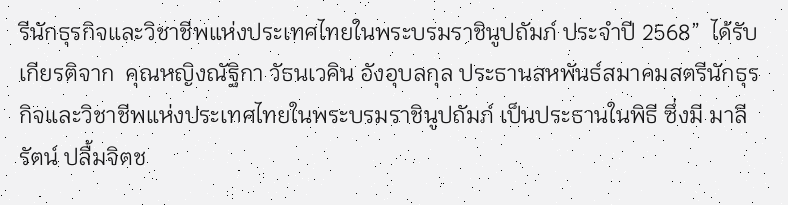รีนักธุรกิจและวิชาชีพแห่งประเทศไทยในพระบรมราชินูปถัมภ์ ประจำปี 2568”  ได้รับเกียรติจาก  คุณหญิงณัฐิกา วัธนเวคิน อังอุบลกุล ประธานสหพันธ์สมาคมสตรีนักธุรกิจและวิชาชีพแห่งประเทศไทยในพระบรมราชินูปถัมภ์ เป็นประธานในพิธี ซึ่งมี มาลีรัตน์ ปลื้มจิตช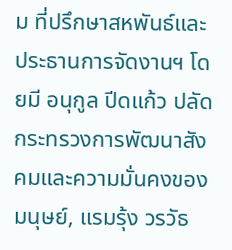ม ที่ปรึกษาสหพันธ์และ ประธานการจัดงานฯ โดยมี อนุกูล ปีดแก้ว ปลัดกระทรวงการพัฒนาสังคมและความมั่นคงของมนุษย์, แรมรุ้ง วรวัธ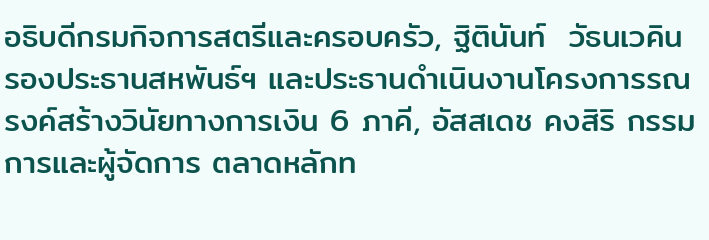อธิบดีกรมกิจการสตรีและครอบครัว, ฐิตินันท์  วัธนเวคิน รองประธานสหพันธ์ฯ และประธานดำเนินงานโครงการรณรงค์สร้างวินัยทางการเงิน 6 ภาคี, อัสสเดช คงสิริ กรรมการและผู้จัดการ ตลาดหลักท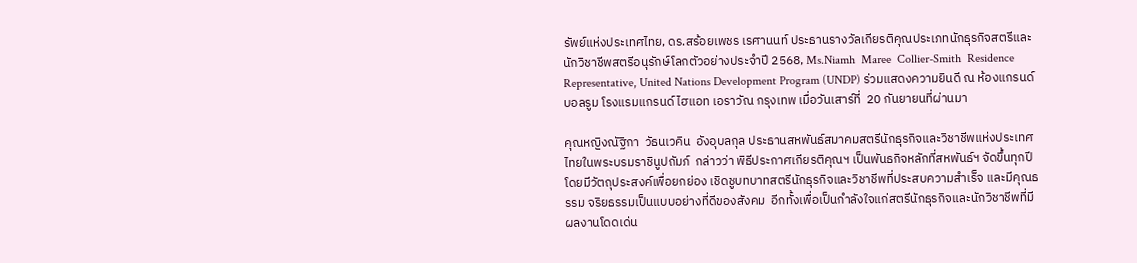รัพย์แห่งประเทศไทย, ดร.สร้อยเพชร เรศานนท์ ประธานรางวัลเกียรติคุณประเภทนักธุรกิจสตรีและนักวิชาชีพสตรีอนุรักษ์โลกตัวอย่างประจำปี 2568, Ms.Niamh  Maree  Collier-Smith  Residence Representative, United Nations Development Program (UNDP) ร่วมแสดงความยินดี ณ ห้องแกรนด์ บอลรูม โรงแรมแกรนด์ ไฮแอท เอราวัณ กรุงเทพ เมื่อวันเสาร์ที่  20 กันยายนที่ผ่านมา

คุณหญิงณัฐิกา  วัธนเวคิน  อังอุบลกุล ประธานสหพันธ์สมาคมสตรีนักธุรกิจและวิชาชีพแห่งประเทศไทยในพระบรมราชินูปถัมภ์  กล่าวว่า พิธีประกาศเกียรติคุณฯ เป็นพันธกิจหลักที่สหพันธ์ฯ จัดขึ้นทุกปี โดยมีวัตถุประสงค์เพื่อยกย่อง เชิดชูบทบาทสตรีนักธุรกิจและวิชาชีพที่ประสบความสำเร็จ และมีคุณธรรม จริยธรรมเป็นแบบอย่างที่ดีของสังคม  อีกทั้งเพื่อเป็นกำลังใจแก่สตรีนักธุรกิจและนักวิชาชีพที่มีผลงานโดดเด่น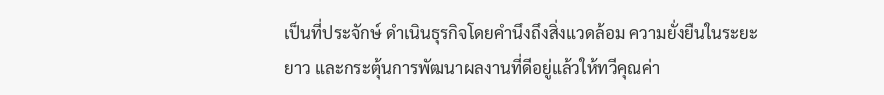เป็นที่ประจักษ์ ดำเนินธุรกิจโดยคำนึงถึงสิ่งแวดล้อม ความยั่งยืนในระยะยาว และกระตุ้นการพัฒนาผลงานที่ดีอยู่แล้วให้ทวีคุณค่า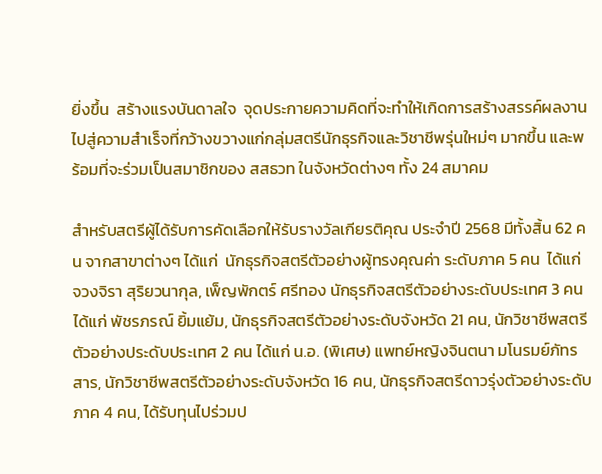ยิ่งขึ้น  สร้างแรงบันดาลใจ  จุดประกายความคิดที่จะทำให้เกิดการสร้างสรรค์ผลงานไปสู่ความสำเร็จที่กว้างขวางแก่กลุ่มสตรีนักธุรกิจและวิชาชีพรุ่นใหม่ๆ มากขึ้น และพร้อมที่จะร่วมเป็นสมาชิกของ สสธวท ในจังหวัดต่างๆ ทั้ง 24 สมาคม

สำหรับสตรีผู้ได้รับการคัดเลือกให้รับรางวัลเกียรติคุณ ประจำปี 2568 มีทั้งสิ้น 62 คน จากสาขาต่างๆ ได้แก่  นักธุรกิจสตรีตัวอย่างผู้ทรงคุณค่า ระดับภาค 5 คน  ได้แก่ จวงจิรา สุริยวนากุล, เพ็ญพักตร์ ศรีทอง นักธุรกิจสตรีตัวอย่างระดับประเทศ 3 คน ได้แก่ พัชรภรณ์ ยิ้มแย้ม, นักธุรกิจสตรีตัวอย่างระดับจังหวัด 21 คน, นักวิชาชีพสตรีตัวอย่างประดับประเทศ 2 คน ได้แก่ น.อ. (พิเศษ) แพทย์หญิงจินตนา มโนรมย์ภัทรสาร, นักวิชาชีพสตรีตัวอย่างระดับจังหวัด 16 คน, นักธุรกิจสตรีดาวรุ่งตัวอย่างระดับภาค 4 คน, ได้รับทุนไปร่วมป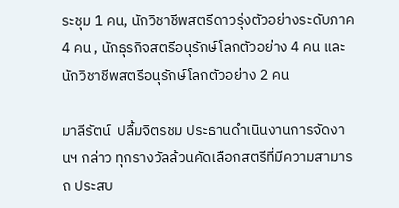ระชุม 1 คน, นักวิชาชีพสตรีดาวรุ่งตัวอย่างระดับภาค 4 คน , นักธุรกิจสตรีอนุรักษ์โลกตัวอย่าง 4 คน และ นักวิชาชีพสตรีอนุรักษ์โลกตัวอย่าง 2 คน

มาลีรัตน์  ปลื้มจิตรชม ประธานดำเนินงานการจัดงานฯ กล่าว ทุกรางวัลล้วนคัดเลือกสตรีที่มีความสามารถ ประสบ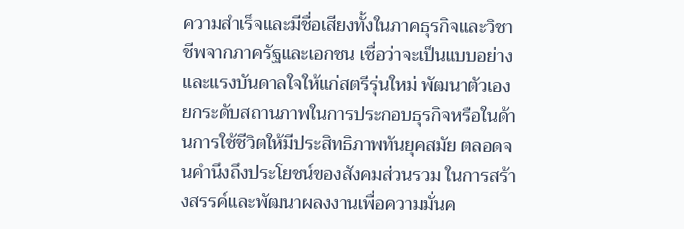ความสำเร็จและมีชื่อเสียงทั้งในภาคธุรกิจและวิชาชีพจากภาครัฐและเอกชน เชื่อว่าจะเป็นแบบอย่างและแรงบันดาลใจให้แก่สตรีรุ่นใหม่ พัฒนาตัวเอง ยกระดับสถานภาพในการประกอบธุรกิจหรือในด้านการใช้ชีวิตให้มีประสิทธิภาพทันยุคสมัย ตลอดจนคำนึงถึงประโยชน์ของสังคมส่วนรวม ในการสร้างสรรค์และพัฒนาผลงงานเพื่อความมั่นค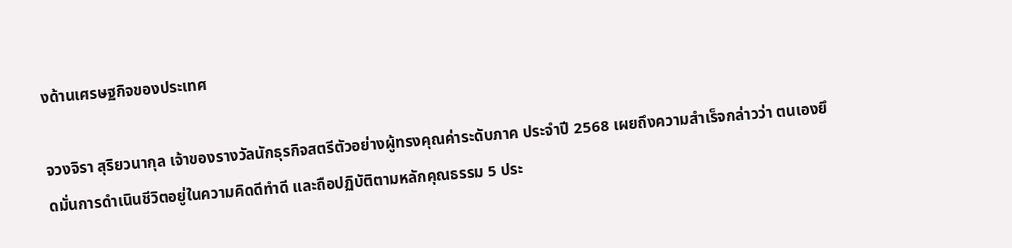งด้านเศรษฐกิจของประเทศ

จวงจิรา สุริยวนากุล เจ้าของรางวัลนักธุรกิจสตรีตัวอย่างผู้ทรงคุณค่าระดับภาค ประจำปี 2568 เผยถึงความสำเร็จกล่าวว่า ตนเองยึดมั่นการดำเนินชีวิตอยู่ในความคิดดีทำดี และถือปฏิบัติตามหลักคุณธรรม 5 ประ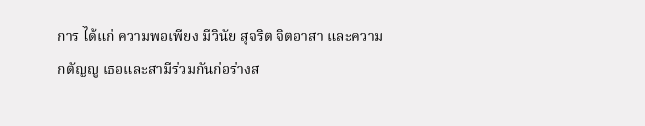การ ได้แก่ ความพอเพียง มีวินัย สุจริต จิตอาสา และความกตัญญู เธอและสามีร่วมกันก่อร่างส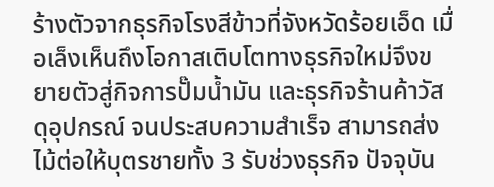ร้างตัวจากธุรกิจโรงสีข้าวที่จังหวัดร้อยเอ็ด เมื่อเล็งเห็นถึงโอกาสเติบโตทางธุรกิจใหม่จึงขยายตัวสู่กิจการปั๊มน้ำมัน และธุรกิจร้านค้าวัสดุอุปกรณ์ จนประสบความสำเร็จ สามารถส่งไม้ต่อให้บุตรชายทั้ง 3 รับช่วงธุรกิจ ปัจจุบัน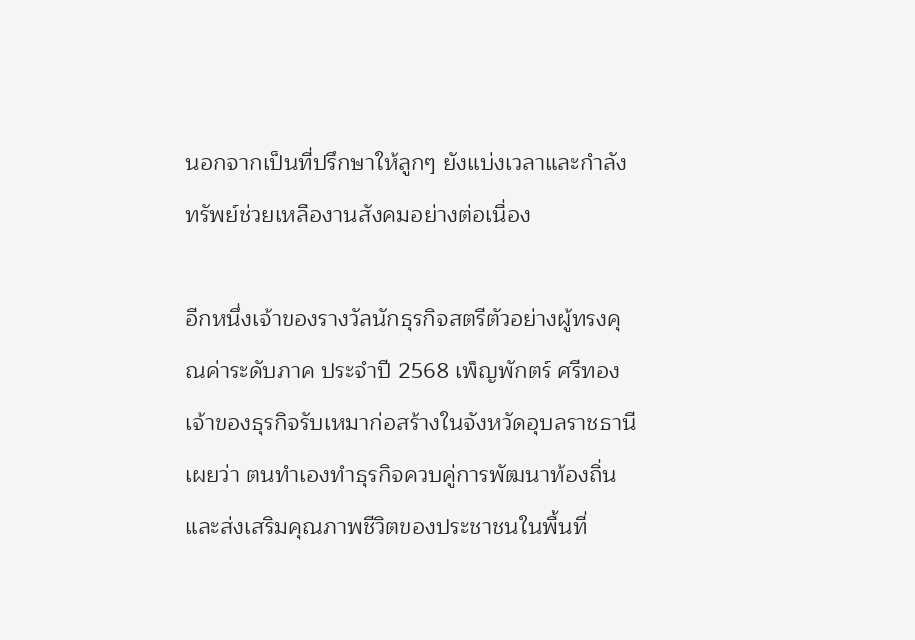นอกจากเป็นที่ปรึกษาให้ลูกๆ ยังแบ่งเวลาและกำลังทรัพย์ช่วยเหลืองานสังคมอย่างต่อเนื่อง

อีกหนึ่งเจ้าของรางวัลนักธุรกิจสตรีตัวอย่างผู้ทรงคุณค่าระดับภาค ประจำปี 2568 เพ็ญพักตร์ ศรีทอง เจ้าของธุรกิจรับเหมาก่อสร้างในจังหวัดอุบลราชธานี เผยว่า ตนทำเองทำธุรกิจควบคู่การพัฒนาท้องถิ่นและส่งเสริมคุณภาพชีวิตของประชาชนในพื้นที่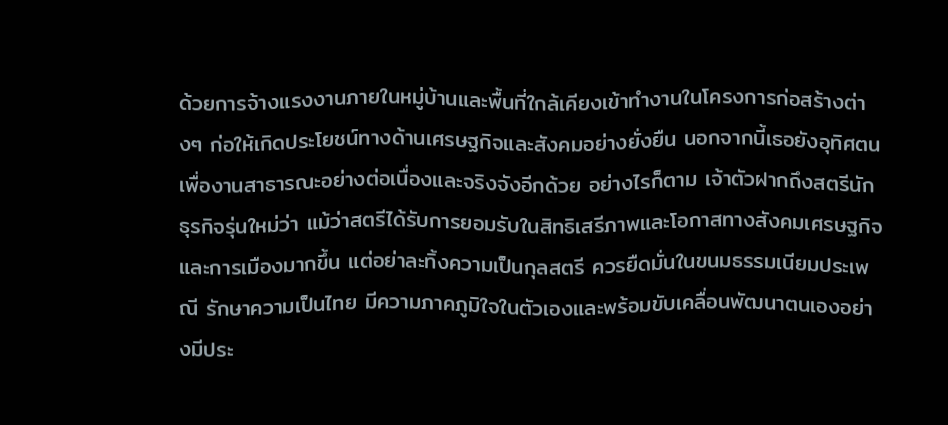ด้วยการจ้างแรงงานภายในหมู่บ้านและพื้นที่ใกล้เคียงเข้าทำงานในโครงการก่อสร้างต่างๆ ก่อให้เกิดประโยชน์ทางด้านเศรษฐกิจและสังคมอย่างยั่งยืน นอกจากนี้เธอยังอุทิศตนเพื่องานสาธารณะอย่างต่อเนื่องและจริงจังอีกด้วย อย่างไรก็ตาม เจ้าตัวฝากถึงสตรีนักธุรกิจรุ่นใหม่ว่า แม้ว่าสตรีได้รับการยอมรับในสิทธิเสรีภาพและโอกาสทางสังคมเศรษฐกิจและการเมืองมากขึ้น แต่อย่าละทิ้งความเป็นกุลสตรี ควรยืดมั่นในขนมธรรมเนียมประเพณี รักษาความเป็นไทย มีความภาคภูมิใจในตัวเองและพร้อมขับเคลื่อนพัฒนาตนเองอย่างมีประ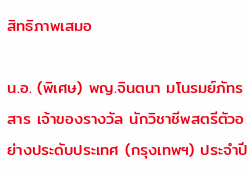สิทธิภาพเสมอ

น.อ. (พิเศษ) พญ.จินตนา มโนรมย์ภัทรสาร เจ้าของรางวัล นักวิชาชีพสตรีตัวอย่างประดับประเทศ (กรุงเทพฯ) ประจำปี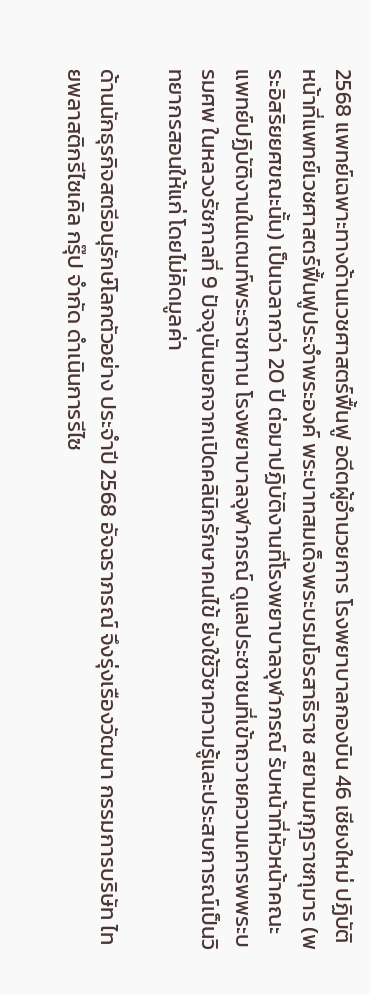2568 แพทย์เฉพาะทางด้านเวชศาสตร์ฟื้นฟู อดีตผู้อำนวยการ โรงพยาบาลกองบิน 46 เชียงใหม่ ปฏิบัติหน้าที่แพทย์เวชศาสตร์ฟื้นฟูประจำพระองค์ พระบาทสมเด็จพระบรมโอรสาธิราช สยามมกุฎราชกุมาร (พระอิสริยยศขณะนั้น) เป็นเวลากว่า 20 ปี ต่อมาปฏิบัติงานที่โรงพยาบาลจุฬาภรณ์ รับหน้าที่หัวหน้าคณะแพทย์ปฏิบัติงานในเตนท์พระราชทาน โรงพยาบาลจุฬาภรณ์ ดูแลประชาชนที่เข้าถวายความเคารพพระบรมศพ ในหลวงรัชกาลที่ 9 ปัจจุบันนอกจากเปิดคลินิกรักษาคนไข้ ยังใช้วิชาความรู้และประสบการณ์เป็นวิทยากรสอนให้แก่ โดยไม่คิดมูลค่า

ด้านนักธุรกิจสตรีอนุรักษ์โลกตัวอย่าง ประจำปี 2568 อัจฉราภรณ์ จึงรุ่งเรืองวัฒนา กรรมการบริษัท ไทยพลาสติกรีไซเคิล กรุ๊ป จำกัด ดำเนินการรีไซ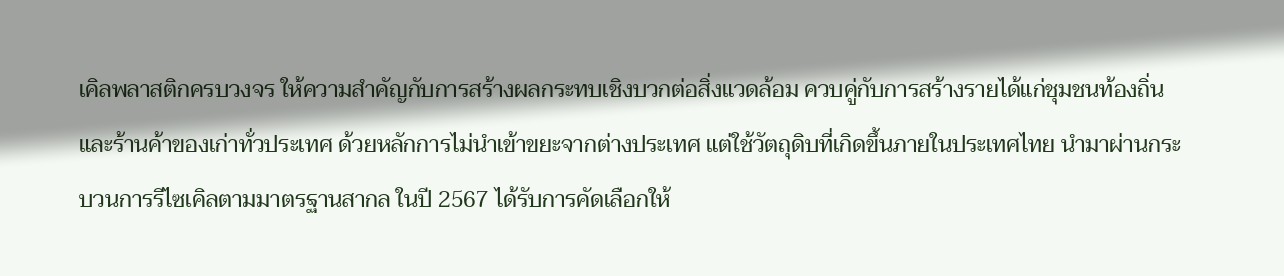เคิลพลาสติกครบวงจร ให้ความสำคัญกับการสร้างผลกระทบเชิงบวกต่อสิ่งแวดล้อม ควบคู่กับการสร้างรายได้แก่ชุมชนท้องถิ่นและร้านค้าของเก่าทั่วประเทศ ด้วยหลักการไม่นำเข้าขยะจากต่างประเทศ แต่ใช้วัตถุดิบที่เกิดขึ้นภายในประเทศไทย นำมาผ่านกระบวนการรีไซเคิลตามมาตรฐานสากล ในปี 2567 ได้รับการคัดเลือกให้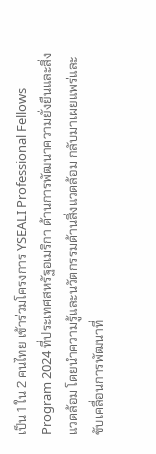เป็น 1 ใน 2 คนไทย เข้าร่วมโครงการ YSEALI Professional Fellows Program 2024 ที่ประเทศสหรัฐอเมริกา ด้านการพัฒนาความยั่งยืนและสิ่งแวดล้อม โดยนำความรู้และนวัตกรรมด้านสิ่งแวดล้อม กลับมาเผยแพร่และขับเคลื่อนการพัฒนาที่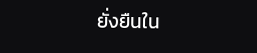ยั่งยืนใน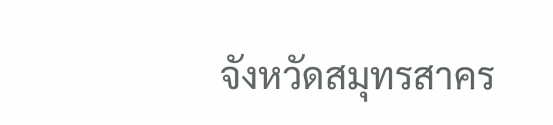จังหวัดสมุทรสาคร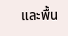และพื้น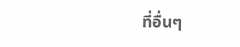ที่อื่นๆ